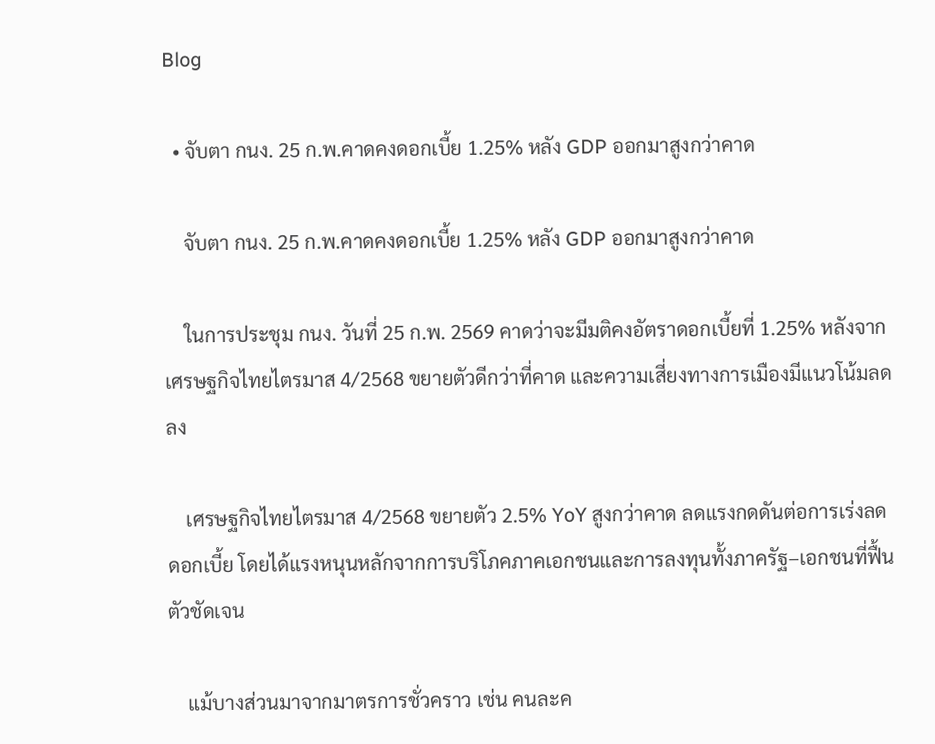Blog

  • จับตา กนง. 25 ก.พ.คาดคงดอกเบี้ย 1.25% หลัง GDP ออกมาสูงกว่าคาด

    จับตา กนง. 25 ก.พ.คาดคงดอกเบี้ย 1.25% หลัง GDP ออกมาสูงกว่าคาด

    ในการประชุม กนง. วันที่ 25 ก.พ. 2569 คาดว่าจะมีมติคงอัตราดอกเบี้ยที่ 1.25% หลังจากเศรษฐกิจไทยไตรมาส 4/2568 ขยายตัวดีกว่าที่คาด และความเสี่ยงทางการเมืองมีแนวโน้มลดลง

    เศรษฐกิจไทยไตรมาส 4/2568 ขยายตัว 2.5% YoY สูงกว่าคาด ลดแรงกดดันต่อการเร่งลดดอกเบี้ย โดยได้แรงหนุนหลักจากการบริโภคภาคเอกชนและการลงทุนทั้งภาครัฐ–เอกชนที่ฟื้นตัวชัดเจน

    แม้บางส่วนมาจากมาตรการชั่วคราว เช่น คนละค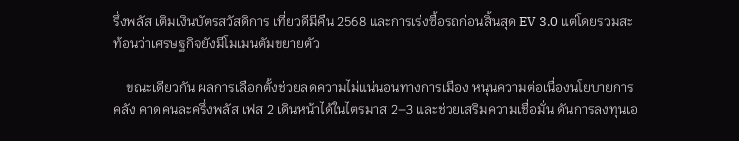รึ่งพลัส เติมเงินบัตรสวัสดิการ เที่ยวดีมีคืน 2568 และการเร่งซื้อรถก่อนสิ้นสุด EV 3.0 แต่โดยรวมสะท้อนว่าเศรษฐกิจยังมีโมเมนตัมขยายตัว

    ขณะเดียวกัน ผลการเลือกตั้งช่วยลดความไม่แน่นอนทางการเมือง หนุนความต่อเนื่องนโยบายการคลัง คาดคนละครึ่งพลัส เฟส 2 เดินหน้าได้ในไตรมาส 2–3 และช่วยเสริมความเชื่อมั่น ดันการลงทุนเอ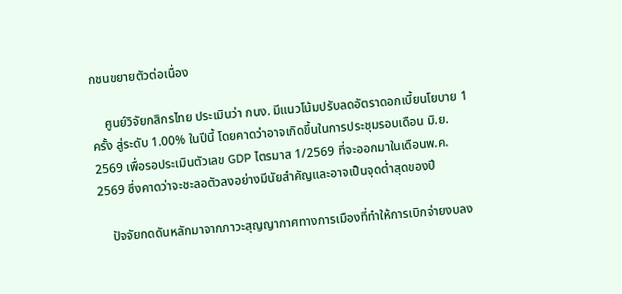กชนขยายตัวต่อเนื่อง

    ศูนย์วิจัยกสิกรไทย ประเมินว่า กนง. มีแนวโน้มปรับลดอัตราดอกเบี้ยนโยบาย 1 ครั้ง สู่ระดับ 1.00% ในปีนี้ โดยคาดว่าอาจเกิดขึ้นในการประชุมรอบเดือน มิ.ย. 2569 เพื่อรอประเมินตัวเลข GDP ไตรมาส 1/2569 ที่จะออกมาในเดือนพ.ค. 2569 ซึ่งคาดว่าจะชะลอตัวลงอย่างมีนัยสำคัญและอาจเป็นจุดต่ำสุดของปี

    ปัจจัยกดดันหลักมาจากภาวะสุญญากาศทางการเมืองที่ทำให้การเบิกจ่ายงบลง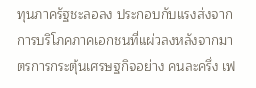ทุนภาครัฐชะลอลง ประกอบกับแรงส่งจากการบริโภคภาคเอกชนที่แผ่วลงหลังจากมาตรการกระตุ้นเศรษฐกิจอย่าง คนละครึ่ง เฟ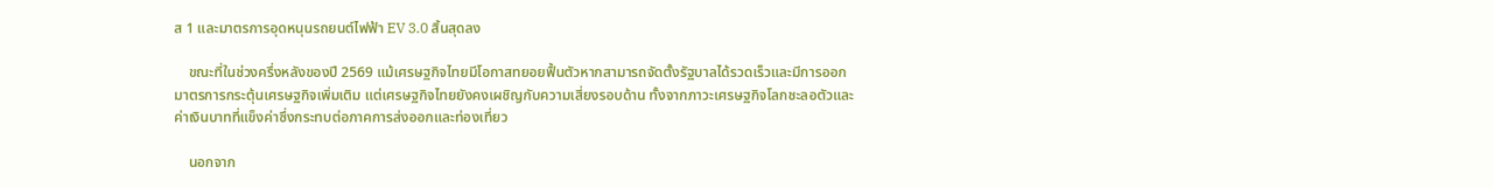ส 1 และมาตรการอุดหนุนรถยนต์ไฟฟ้า EV 3.0 สิ้นสุดลง

    ขณะที่ในช่วงครึ่งหลังของปี 2569 แม้เศรษฐกิจไทยมีโอกาสทยอยฟื้นตัวหากสามารถจัดตั้งรัฐบาลได้รวดเร็วและมีการออกมาตรการกระตุ้นเศรษฐกิจเพิ่มเติม แต่เศรษฐกิจไทยยังคงเผชิญกับความเสี่ยงรอบด้าน ทั้งจากภาวะเศรษฐกิจโลกชะลอตัวและค่าเงินบาทที่แข็งค่าซึ่งกระทบต่อภาคการส่งออกและท่องเที่ยว

    นอกจาก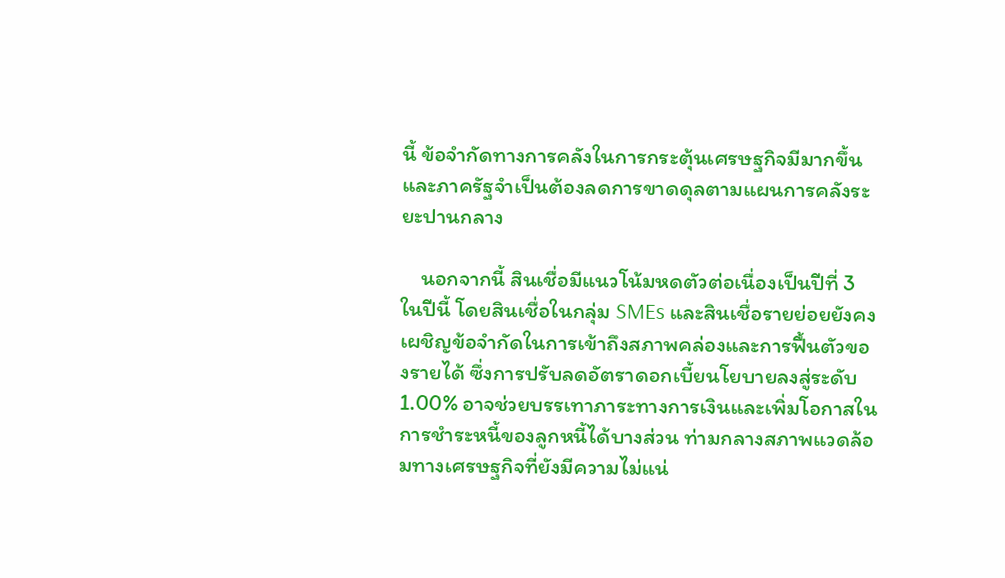นี้ ข้อจำกัดทางการคลังในการกระตุ้นเศรษฐกิจมีมากขึ้น และภาครัฐจำเป็นต้องลดการขาดดุลตามแผนการคลังระยะปานกลาง

    นอกจากนี้ สินเชื่อมีแนวโน้มหดตัวต่อเนื่องเป็นปีที่ 3 ในปีนี้ โดยสินเชื่อในกลุ่ม SMEs และสินเชื่อรายย่อยยังคงเผชิญข้อจำกัดในการเข้าถึงสภาพคล่องและการฟื้นตัวของรายได้ ซึ่งการปรับลดอัตราดอกเบี้ยนโยบายลงสู่ระดับ 1.00% อาจช่วยบรรเทาภาระทางการเงินและเพิ่มโอกาสในการชำระหนี้ของลูกหนี้ได้บางส่วน ท่ามกลางสภาพแวดล้อมทางเศรษฐกิจที่ยังมีความไม่แน่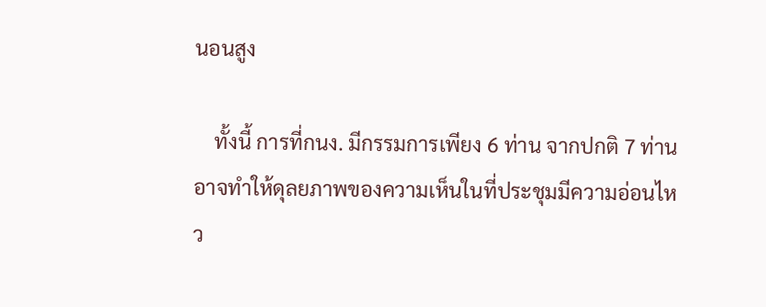นอนสูง

    ทั้งนี้ การที่กนง. มีกรรมการเพียง 6 ท่าน จากปกติ 7 ท่าน อาจทำให้ดุลยภาพของความเห็นในที่ประชุมมีความอ่อนไหว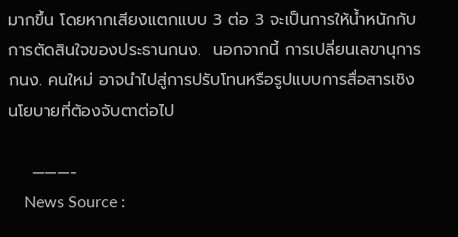มากขึ้น โดยหากเสียงแตกแบบ 3 ต่อ 3 จะเป็นการให้น้ำหนักกับการตัดสินใจของประธานกนง.  นอกจากนี้ การเปลี่ยนเลขานุการ กนง. คนใหม่ อาจนำไปสู่การปรับโทนหรือรูปแบบการสื่อสารเชิงนโยบายที่ต้องจับตาต่อไป

    ———-
    News Source :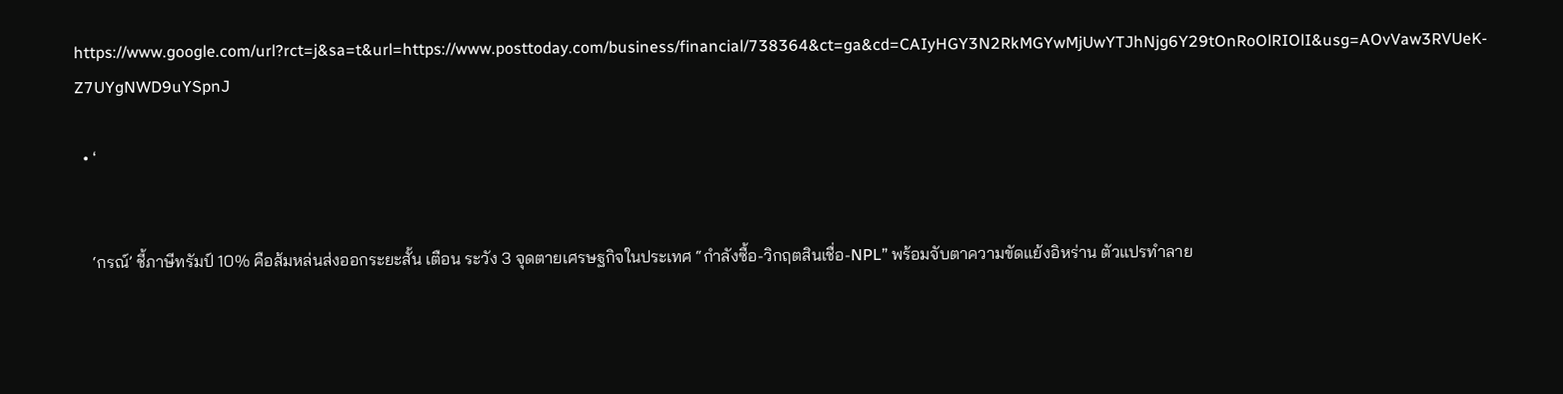https://www.google.com/url?rct=j&sa=t&url=https://www.posttoday.com/business/financial/738364&ct=ga&cd=CAIyHGY3N2RkMGYwMjUwYTJhNjg6Y29tOnRoOlRIOlI&usg=AOvVaw3RVUeK-Z7UYgNWD9uYSpnJ

  • ‘


    ‘กรณ์’ ชี้ภาษีทรัมป์ 10% คือส้มหล่นส่งออกระยะสั้น เตือน ระวัง 3 จุดตายเศรษฐกิจในประเทศ “กำลังซื้อ-วิกฤตสินเชื่อ-NPL” พร้อมจับตาความขัดแย้งอิหร่าน ตัวแปรทำลาย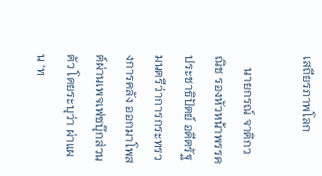เสถียรภาพโลก

    นายกรณ์ จาติกวณิช รองหัวหน้าพรรคประชาธิปัตย์ อดีตรัฐมนตรีว่าการกระทรวงการคลัง ออกมาโพสต์ผ่านเพจเฟซบุ๊กส่วนตัว โดยระบุว่า ผ่าแผน ‘ท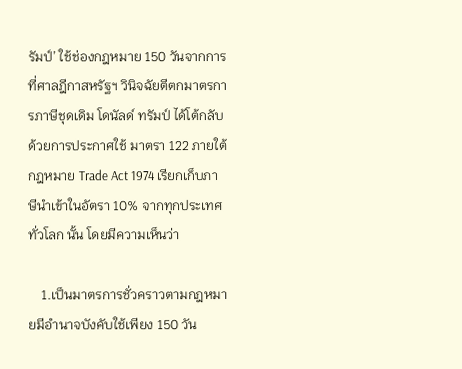รัมป์’ ใช้ช่องกฎหมาย 150 วันจากการที่ศาลฎีกาสหรัฐฯ วินิจฉัยตีตกมาตรการภาษีชุดเดิม โดนัลด์ ทรัมป์ ได้โต้กลับด้วยการประกาศใช้ มาตรา 122 ภายใต้กฎหมาย Trade Act 1974 เรียกเก็บภาษีนำเข้าในอัตรา 10% จากทุกประเทศทั่วโลก นั้น โดยมีความเห็นว่า

    1.เป็นมาตรการชั่วคราวตามกฎหมายมีอำนาจบังคับใช้เพียง 150 วัน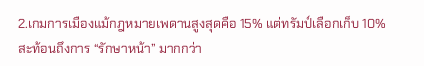2.เกมการเมืองแม้กฎหมายเพดานสูงสุดคือ 15% แต่ทรัมป์เลือกเก็บ 10% สะท้อนถึงการ “รักษาหน้า” มากกว่า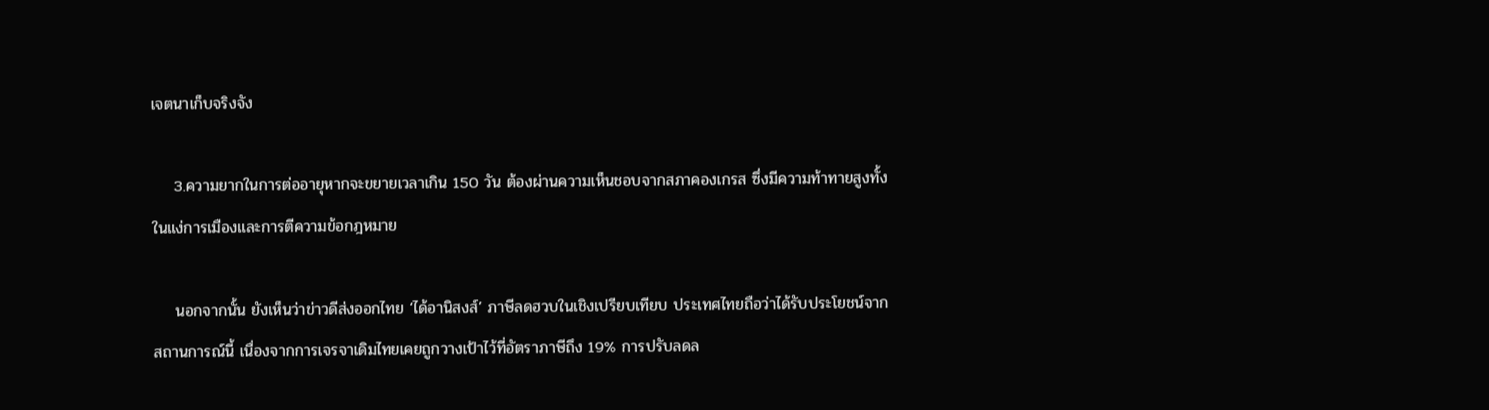เจตนาเก็บจริงจัง

    3.ความยากในการต่ออายุหากจะขยายเวลาเกิน 150 วัน ต้องผ่านความเห็นชอบจากสภาคองเกรส ซึ่งมีความท้าทายสูงทั้งในแง่การเมืองและการตีความข้อกฎหมาย

    นอกจากนั้น ยังเห็นว่าข่าวดีส่งออกไทย ‘ได้อานิสงส์’ ภาษีลดฮวบในเชิงเปรียบเทียบ ประเทศไทยถือว่าได้รับประโยชน์จากสถานการณ์นี้ เนื่องจากการเจรจาเดิมไทยเคยถูกวางเป้าไว้ที่อัตราภาษีถึง 19% การปรับลดล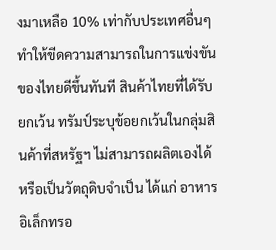งมาเหลือ 10% เท่ากับประเทศอื่นๆ ทำให้ขีดความสามารถในการแข่งขันของไทยดีขึ้นทันที สินค้าไทยที่ได้รับยกเว้น ทรัมป์ระบุข้อยกเว้นในกลุ่มสินค้าที่สหรัฐฯ ไม่สามารถผลิตเองได้ หรือเป็นวัตถุดิบจำเป็น ได้แก่ อาหาร อิเล็กทรอ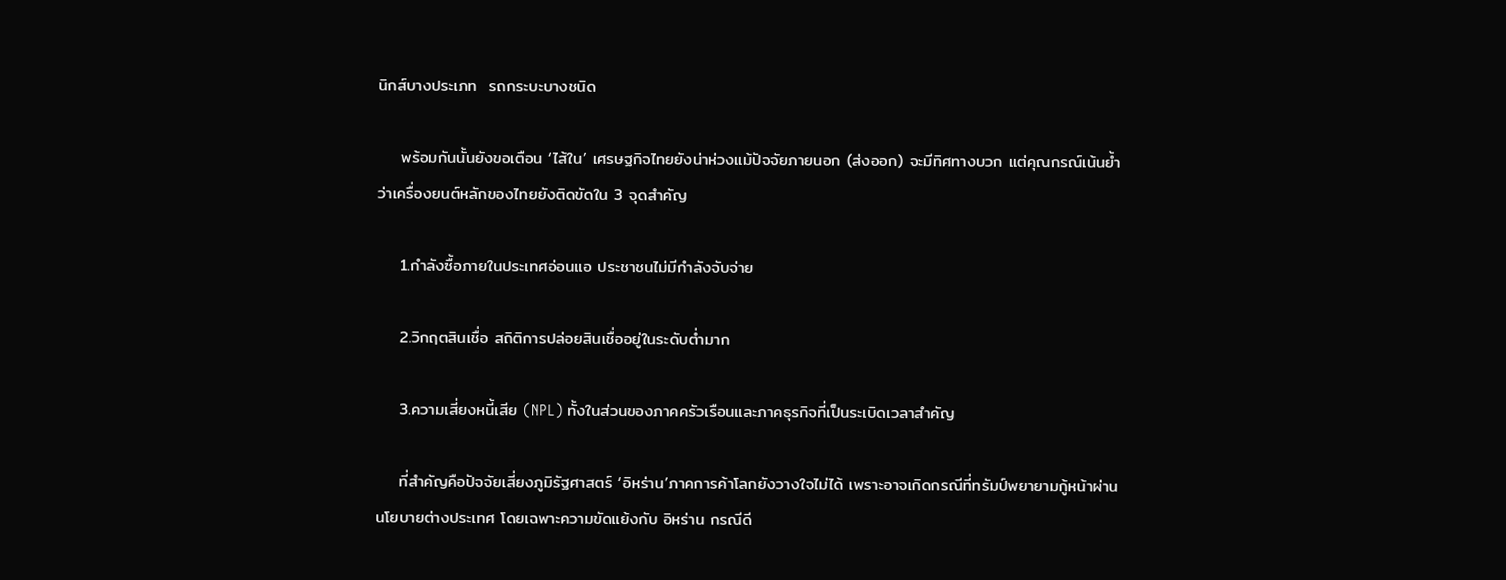นิกส์บางประเภท  รถกระบะบางชนิด

    พร้อมกันนั้นยังขอเตือน ‘ไส้ใน’ เศรษฐกิจไทยยังน่าห่วงแม้ปัจจัยภายนอก (ส่งออก) จะมีทิศทางบวก แต่คุณกรณ์เน้นย้ำว่าเครื่องยนต์หลักของไทยยังติดขัดใน 3 จุดสำคัญ

    1.กำลังซื้อภายในประเทศอ่อนแอ ประชาชนไม่มีกำลังจับจ่าย

    2.วิกฤตสินเชื่อ สถิติการปล่อยสินเชื่ออยู่ในระดับต่ำมาก

    3.ความเสี่ยงหนี้เสีย (NPL) ทั้งในส่วนของภาคครัวเรือนและภาคธุรกิจที่เป็นระเบิดเวลาสำคัญ

    ที่สำคัญคือปัจจัยเสี่ยงภูมิรัฐศาสตร์ ‘อิหร่าน’ภาคการค้าโลกยังวางใจไม่ได้ เพราะอาจเกิดกรณีที่ทรัมป์พยายามกู้หน้าผ่านนโยบายต่างประเทศ โดยเฉพาะความขัดแย้งกับ อิหร่าน กรณีดี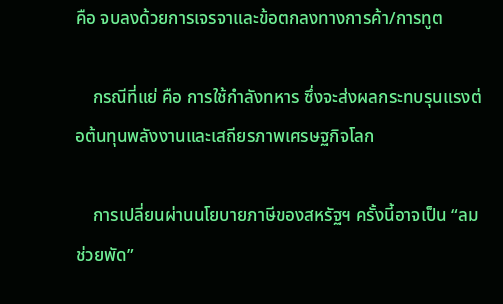คือ จบลงด้วยการเจรจาและข้อตกลงทางการค้า/การทูต

    กรณีที่แย่ คือ การใช้กำลังทหาร ซึ่งจะส่งผลกระทบรุนแรงต่อต้นทุนพลังงานและเสถียรภาพเศรษฐกิจโลก

    การเปลี่ยนผ่านนโยบายภาษีของสหรัฐฯ ครั้งนี้อาจเป็น “ลมช่วยพัด”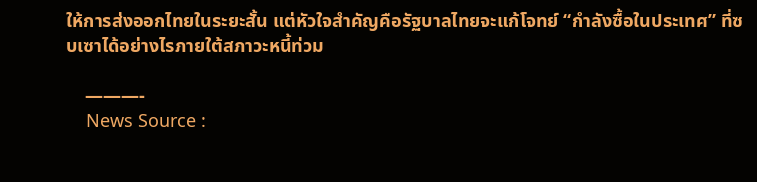ให้การส่งออกไทยในระยะสั้น แต่หัวใจสำคัญคือรัฐบาลไทยจะแก้โจทย์ “กำลังซื้อในประเทศ” ที่ซบเซาได้อย่างไรภายใต้สภาวะหนี้ท่วม

    ———-
    News Source :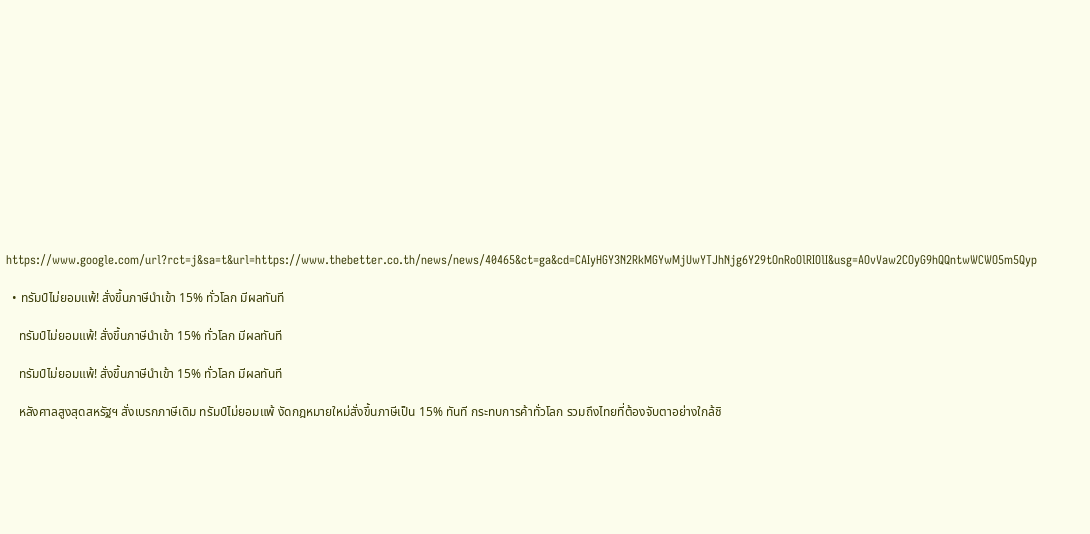https://www.google.com/url?rct=j&sa=t&url=https://www.thebetter.co.th/news/news/40465&ct=ga&cd=CAIyHGY3N2RkMGYwMjUwYTJhNjg6Y29tOnRoOlRIOlI&usg=AOvVaw2COyG9hQQntwWCWO5m5Qyp

  • ทรัมป์ไม่ยอมแพ้! สั่งขึ้นภาษีนำเข้า 15% ทั่วโลก มีผลทันที

    ทรัมป์ไม่ยอมแพ้! สั่งขึ้นภาษีนำเข้า 15% ทั่วโลก มีผลทันที

    ทรัมป์ไม่ยอมแพ้! สั่งขึ้นภาษีนำเข้า 15% ทั่วโลก มีผลทันที

    หลังศาลสูงสุดสหรัฐฯ สั่งเบรกภาษีเดิม ทรัมป์ไม่ยอมแพ้ งัดกฎหมายใหม่สั่งขึ้นภาษีเป็น 15% ทันที กระทบการค้าทั่วโลก รวมถึงไทยที่ต้องจับตาอย่างใกล้ชิ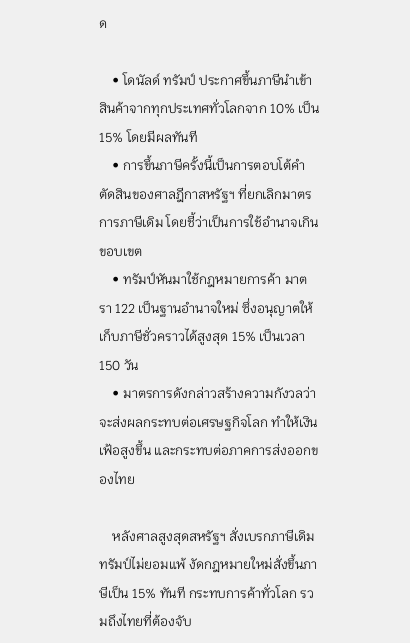ด

    • โดนัลด์ ทรัมป์ ประกาศขึ้นภาษีนำเข้าสินค้าจากทุกประเทศทั่วโลกจาก 10% เป็น 15% โดยมีผลทันที
    • การขึ้นภาษีครั้งนี้เป็นการตอบโต้คำตัดสินของศาลฎีกาสหรัฐฯ ที่ยกเลิกมาตรการภาษีเดิม โดยชี้ว่าเป็นการใช้อำนาจเกินขอบเขต
    • ทรัมป์หันมาใช้กฎหมายการค้า มาตรา 122 เป็นฐานอำนาจใหม่ ซึ่งอนุญาตให้เก็บภาษีชั่วคราวได้สูงสุด 15% เป็นเวลา 150 วัน
    • มาตรการดังกล่าวสร้างความกังวลว่าจะส่งผลกระทบต่อเศรษฐกิจโลก ทำให้เงินเฟ้อสูงขึ้น และกระทบต่อภาคการส่งออกของไทย

    หลังศาลสูงสุดสหรัฐฯ สั่งเบรกภาษีเดิม ทรัมป์ไม่ยอมแพ้ งัดกฎหมายใหม่สั่งขึ้นภาษีเป็น 15% ทันที กระทบการค้าทั่วโลก รวมถึงไทยที่ต้องจับ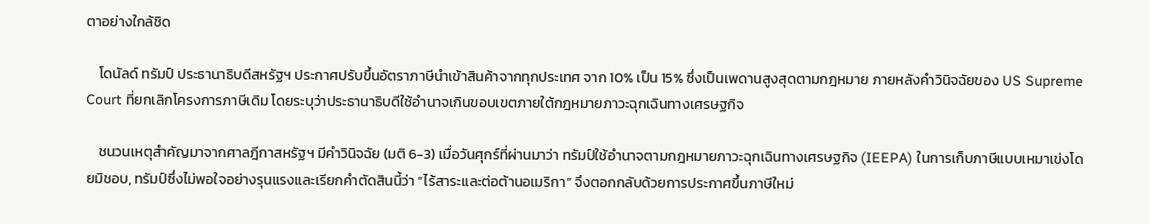ตาอย่างใกล้ชิด

    โดนัลด์ ทรัมป์ ประธานาธิบดีสหรัฐฯ ประกาศปรับขึ้นอัตราภาษีนำเข้าสินค้าจากทุกประเทศ จาก 10% เป็น 15% ซึ่งเป็นเพดานสูงสุดตามกฎหมาย ภายหลังคำวินิจฉัยของ US Supreme Court ที่ยกเลิกโครงการภาษีเดิม โดยระบุว่าประธานาธิบดีใช้อำนาจเกินขอบเขตภายใต้กฎหมายภาวะฉุกเฉินทางเศรษฐกิจ

    ชนวนเหตุสำคัญมาจากศาลฎีกาสหรัฐฯ มีคำวินิจฉัย (มติ 6-3) เมื่อวันศุกร์ที่ผ่านมาว่า ทรัมป์ใช้อำนาจตามกฎหมายภาวะฉุกเฉินทางเศรษฐกิจ (IEEPA) ในการเก็บภาษีแบบเหมาเข่งโดยมิชอบ, ทรัมป์ซึ่งไม่พอใจอย่างรุนแรงและเรียกคำตัดสินนี้ว่า “ไร้สาระและต่อต้านอเมริกา” จึงตอกกลับด้วยการประกาศขึ้นภาษีใหม่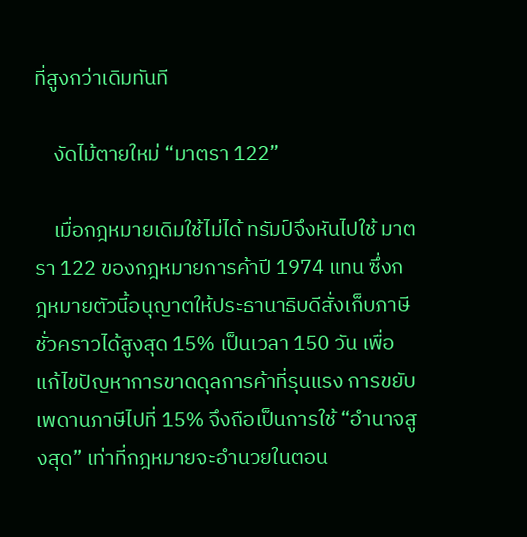ที่สูงกว่าเดิมทันที

    งัดไม้ตายใหม่ “มาตรา 122”

    เมื่อกฎหมายเดิมใช้ไม่ได้ ทรัมป์จึงหันไปใช้ มาตรา 122 ของกฎหมายการค้าปี 1974 แทน ซึ่งกฎหมายตัวนี้อนุญาตให้ประธานาธิบดีสั่งเก็บภาษีชั่วคราวได้สูงสุด 15% เป็นเวลา 150 วัน เพื่อแก้ไขปัญหาการขาดดุลการค้าที่รุนแรง การขยับเพดานภาษีไปที่ 15% จึงถือเป็นการใช้ “อำนาจสูงสุด” เท่าที่กฎหมายจะอำนวยในตอน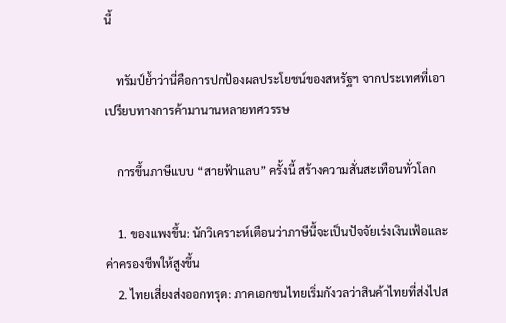นี้

    ทรัมป์ย้ำว่านี่คือการปกป้องผลประโยชน์ของสหรัฐฯ จากประเทศที่เอาเปรียบทางการค้ามานานหลายทศวรรษ

    การขึ้นภาษีแบบ “สายฟ้าแลบ” ครั้งนี้ สร้างความสั่นสะเทือนทั่วโลก

    1. ของแพงขึ้น: นักวิเคราะห์เตือนว่าภาษีนี้จะเป็นปัจจัยเร่งเงินเฟ้อและค่าครองชีพให้สูงขึ้น
    2. ไทยเสี่ยงส่งออกทรุด: ภาคเอกชนไทยเริ่มกังวลว่าสินค้าไทยที่ส่งไปส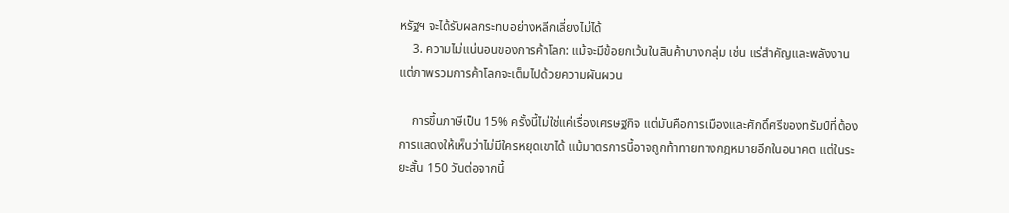หรัฐฯ จะได้รับผลกระทบอย่างหลีกเลี่ยงไม่ได้
    3. ความไม่แน่นอนของการค้าโลก: แม้จะมีข้อยกเว้นในสินค้าบางกลุ่ม เช่น แร่สำคัญและพลังงาน แต่ภาพรวมการค้าโลกจะเต็มไปด้วยความผันผวน

    การขึ้นภาษีเป็น 15% ครั้งนี้ไม่ใช่แค่เรื่องเศรษฐกิจ แต่มันคือการเมืองและศักดิ์ศรีของทรัมป์ที่ต้องการแสดงให้เห็นว่าไม่มีใครหยุดเขาได้ แม้มาตรการนี้อาจถูกท้าทายทางกฎหมายอีกในอนาคต แต่ในระยะสั้น 150 วันต่อจากนี้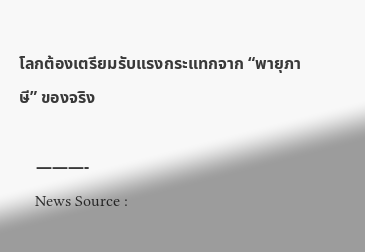โลกต้องเตรียมรับแรงกระแทกจาก “พายุภาษี” ของจริง

    ———-
    News Source :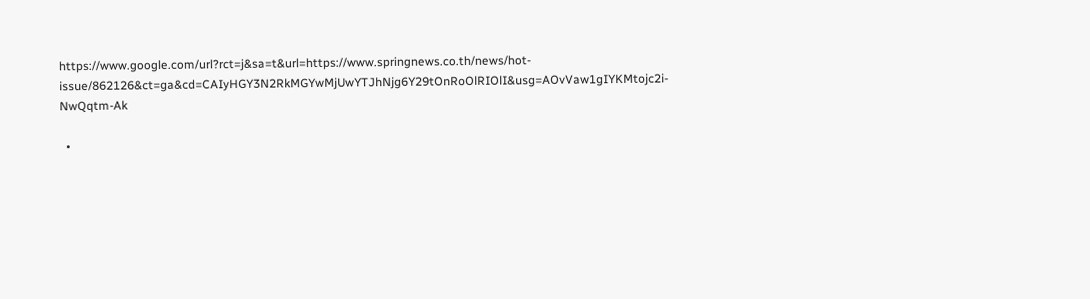https://www.google.com/url?rct=j&sa=t&url=https://www.springnews.co.th/news/hot-issue/862126&ct=ga&cd=CAIyHGY3N2RkMGYwMjUwYTJhNjg6Y29tOnRoOlRIOlI&usg=AOvVaw1gIYKMtojc2i-NwQqtm-Ak

  •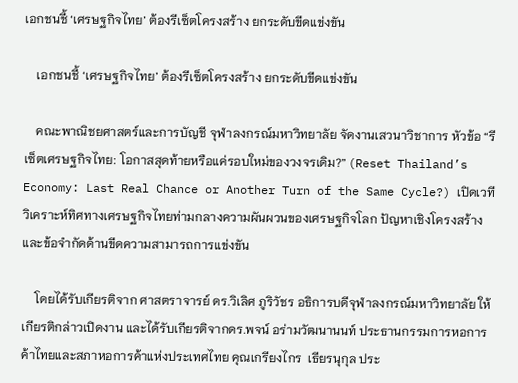เอกชนชี้ ‘เศรษฐกิจไทย’ ต้องรีเซ็ตโครงสร้าง ยกระดับขีดแข่งขัน

    เอกชนชี้ ‘เศรษฐกิจไทย’ ต้องรีเซ็ตโครงสร้าง ยกระดับขีดแข่งขัน

    คณะพาณิชยศาสตร์และการบัญชี จุฬาลงกรณ์มหาวิทยาลัย จัดงานเสวนาวิชาการ หัวข้อ “รีเซ็ตเศรษฐกิจไทย: โอกาสสุดท้ายหรือแค่รอบใหม่ของวงจรเดิม?” (Reset Thailand’s Economy: Last Real Chance or Another Turn of the Same Cycle?) เปิดเวทีวิเคราะห์ทิศทางเศรษฐกิจไทยท่ามกลางความผันผวนของเศรษฐกิจโลก ปัญหาเชิงโครงสร้าง และข้อจำกัดด้านขีดความสามารถการแข่งขัน

    โดยได้รับเกียรติจาก ศาสตราจารย์ ดร.วิเลิศ ภูริวัชร อธิการบดีจุฬาลงกรณ์มหาวิทยาลัย ให้เกียรติกล่าวเปิดงาน และได้รับเกียรติจากดร.พจน์ อร่ามวัฒนานนท์ ประธานกรรมการหอการค้าไทยและสภาหอการค้าแห่งประเทศไทย คุณเกรียงไกร  เธียรนุกุล ประ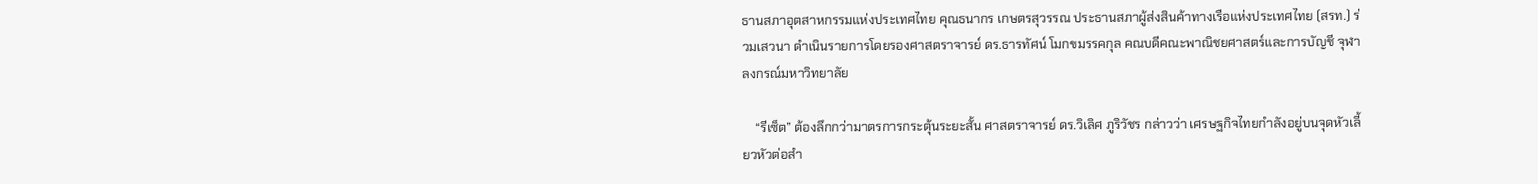ธานสภาอุตสาหกรรมแห่งประเทศไทย คุณธนากร เกษตรสุวรรณ ประธานสภาผู้ส่งสินค้าทางเรือแห่งประเทศไทย (สรท.) ร่วมเสวนา ดำเนินรายการโดยรองศาสตราจารย์ ดร.ธารทัศน์ โมกขมรรคกุล คณบดีคณะพาณิชยศาสตร์และการบัญชี จุฬาลงกรณ์มหาวิทยาลัย

    “รีเซ็ต” ต้องลึกกว่ามาตรการกระตุ้นระยะสั้น ศาสตราจารย์ ดร.วิเลิศ ภูริวัชร กล่าวว่า เศรษฐกิจไทยกำลังอยู่บนจุดหัวเลี้ยวหัวต่อสำ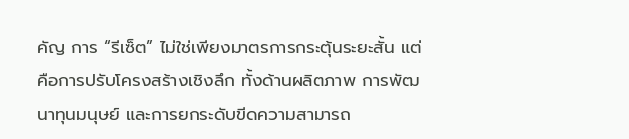คัญ การ “รีเซ็ต” ไม่ใช่เพียงมาตรการกระตุ้นระยะสั้น แต่คือการปรับโครงสร้างเชิงลึก ทั้งด้านผลิตภาพ การพัฒนาทุนมนุษย์ และการยกระดับขีดความสามารถ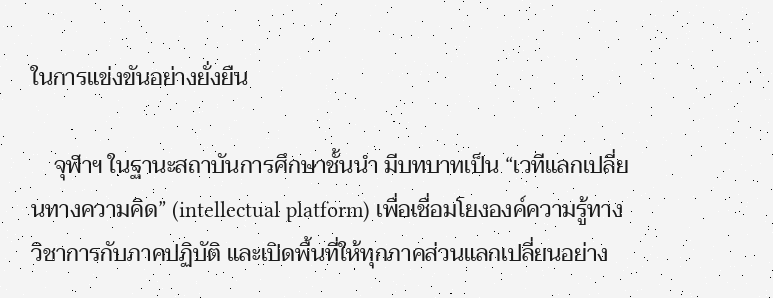ในการแข่งขันอย่างยั่งยืน

    จุฬาฯ ในฐานะสถาบันการศึกษาชั้นนำ มีบทบาทเป็น “เวทีแลกเปลี่ยนทางความคิด” (intellectual platform) เพื่อเชื่อมโยงองค์ความรู้ทางวิชาการกับภาคปฏิบัติ และเปิดพื้นที่ให้ทุกภาคส่วนแลกเปลี่ยนอย่าง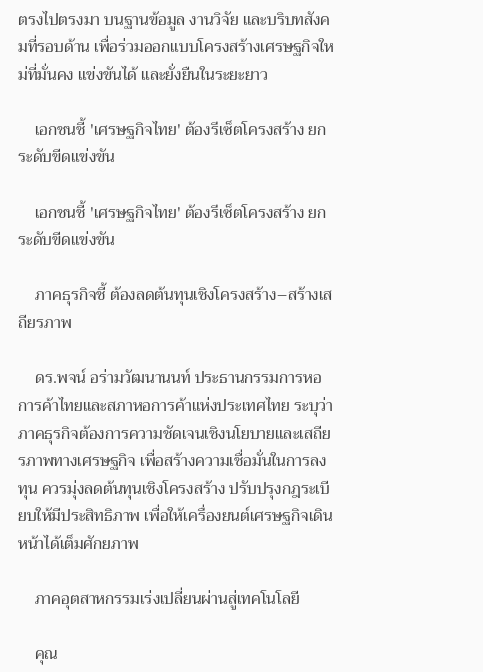ตรงไปตรงมา บนฐานข้อมูล งานวิจัย และบริบทสังคมที่รอบด้าน เพื่อร่วมออกแบบโครงสร้างเศรษฐกิจใหม่ที่มั่นคง แข่งขันได้ และยั่งยืนในระยะยาว

    เอกชนชี้ 'เศรษฐกิจไทย' ต้องรีเซ็ตโครงสร้าง ยกระดับขีดแข่งขัน

    เอกชนชี้ 'เศรษฐกิจไทย' ต้องรีเซ็ตโครงสร้าง ยกระดับขีดแข่งขัน

    ภาคธุรกิจชี้ ต้องลดต้นทุนเชิงโครงสร้าง–สร้างเสถียรภาพ

    ดร.พจน์ อร่ามวัฒนานนท์ ประธานกรรมการหอการค้าไทยและสภาหอการค้าแห่งประเทศไทย ระบุว่า ภาคธุรกิจต้องการความชัดเจนเชิงนโยบายและเสถียรภาพทางเศรษฐกิจ เพื่อสร้างความเชื่อมั่นในการลงทุน ควรมุ่งลดต้นทุนเชิงโครงสร้าง ปรับปรุงกฎระเบียบให้มีประสิทธิภาพ เพื่อให้เครื่องยนต์เศรษฐกิจเดินหน้าได้เต็มศักยภาพ

    ภาคอุตสาหกรรมเร่งเปลี่ยนผ่านสู่เทคโนโลยี

    คุณ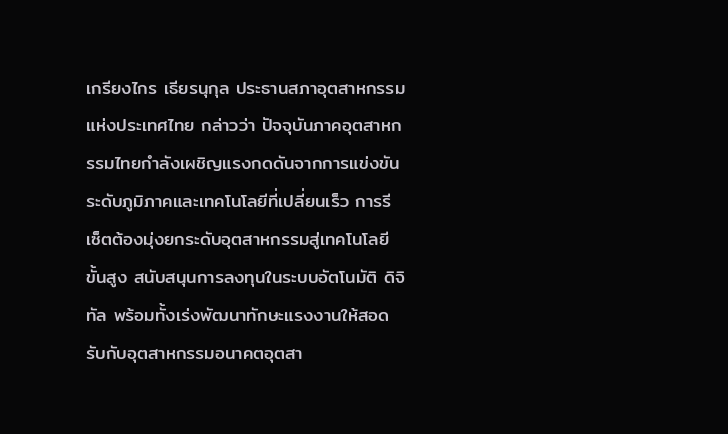เกรียงไกร เธียรนุกุล ประธานสภาอุตสาหกรรมแห่งประเทศไทย กล่าวว่า ปัจจุบันภาคอุตสาหกรรมไทยกำลังเผชิญแรงกดดันจากการแข่งขันระดับภูมิภาคและเทคโนโลยีที่เปลี่ยนเร็ว การรีเซ็ตต้องมุ่งยกระดับอุตสาหกรรมสู่เทคโนโลยีขั้นสูง สนับสนุนการลงทุนในระบบอัตโนมัติ ดิจิทัล พร้อมทั้งเร่งพัฒนาทักษะแรงงานให้สอดรับกับอุตสาหกรรมอนาคตอุตสา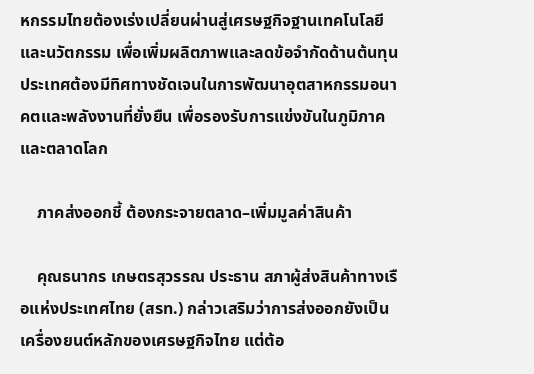หกรรมไทยต้องเร่งเปลี่ยนผ่านสู่เศรษฐกิจฐานเทคโนโลยีและนวัตกรรม เพื่อเพิ่มผลิตภาพและลดข้อจำกัดด้านต้นทุน ประเทศต้องมีทิศทางชัดเจนในการพัฒนาอุตสาหกรรมอนาคตและพลังงานที่ยั่งยืน เพื่อรองรับการแข่งขันในภูมิภาคและตลาดโลก

    ภาคส่งออกชี้ ต้องกระจายตลาด–เพิ่มมูลค่าสินค้า

    คุณธนากร เกษตรสุวรรณ ประธาน สภาผู้ส่งสินค้าทางเรือแห่งประเทศไทย (สรท.) กล่าวเสริมว่าการส่งออกยังเป็นเครื่องยนต์หลักของเศรษฐกิจไทย แต่ต้อ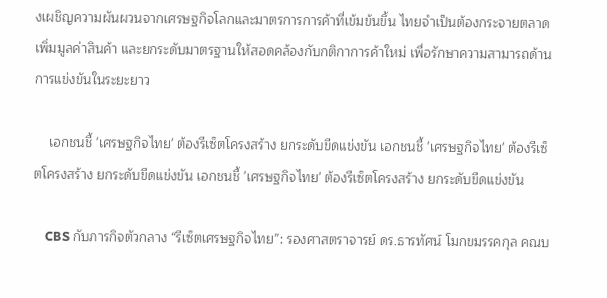งเผชิญความผันผวนจากเศรษฐกิจโลกและมาตรการการค้าที่เข้มข้นขึ้น ไทยจำเป็นต้องกระจายตลาด เพิ่มมูลค่าสินค้า และยกระดับมาตรฐานให้สอดคล้องกับกติกาการค้าใหม่ เพื่อรักษาความสามารถด้านการแข่งขันในระยะยาว

    เอกชนชี้ 'เศรษฐกิจไทย' ต้องรีเซ็ตโครงสร้าง ยกระดับขีดแข่งขัน เอกชนชี้ 'เศรษฐกิจไทย' ต้องรีเซ็ตโครงสร้าง ยกระดับขีดแข่งขัน เอกชนชี้ 'เศรษฐกิจไทย' ต้องรีเซ็ตโครงสร้าง ยกระดับขีดแข่งขัน

    CBS กับภารกิจตัวกลาง “รีเซ็ตเศรษฐกิจไทย”: รองศาสตราจารย์ ดร.ธารทัศน์ โมกขมรรคกุล คณบ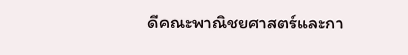ดีคณะพาณิชยศาสตร์และกา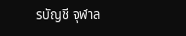รบัญชี จุฬาล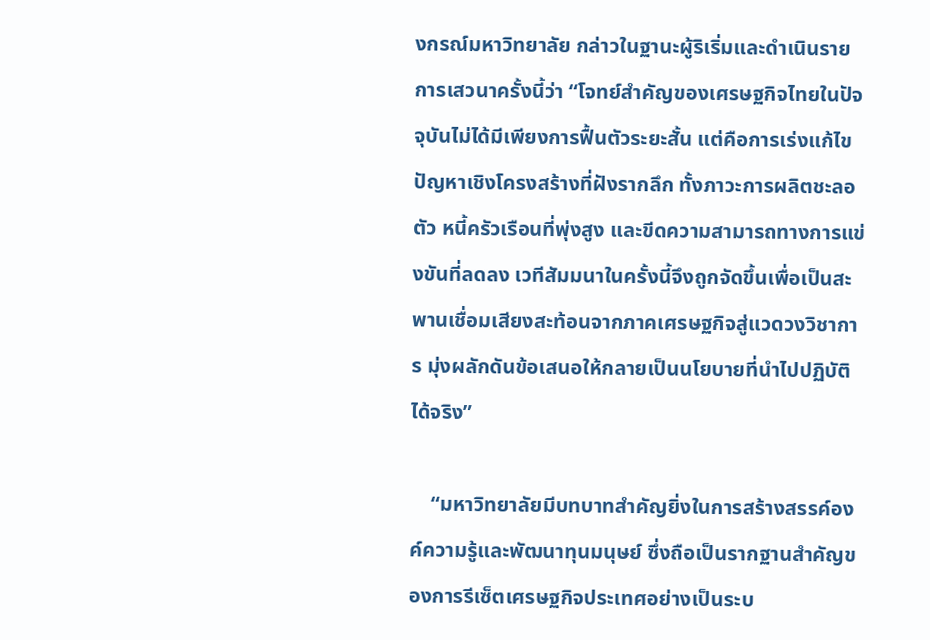งกรณ์มหาวิทยาลัย กล่าวในฐานะผู้ริเริ่มและดำเนินรายการเสวนาครั้งนี้ว่า “โจทย์สำคัญของเศรษฐกิจไทยในปัจจุบันไม่ได้มีเพียงการฟื้นตัวระยะสั้น แต่คือการเร่งแก้ไขปัญหาเชิงโครงสร้างที่ฝังรากลึก ทั้งภาวะการผลิตชะลอตัว หนี้ครัวเรือนที่พุ่งสูง และขีดความสามารถทางการแข่งขันที่ลดลง เวทีสัมมนาในครั้งนี้จึงถูกจัดขึ้นเพื่อเป็นสะพานเชื่อมเสียงสะท้อนจากภาคเศรษฐกิจสู่แวดวงวิชาการ มุ่งผลักดันข้อเสนอให้กลายเป็นนโยบายที่นำไปปฏิบัติได้จริง”

    “มหาวิทยาลัยมีบทบาทสำคัญยิ่งในการสร้างสรรค์องค์ความรู้และพัฒนาทุนมนุษย์ ซึ่งถือเป็นรากฐานสำคัญของการรีเซ็ตเศรษฐกิจประเทศอย่างเป็นระบ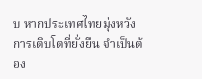บ หากประเทศไทยมุ่งหวังการเติบโตที่ยั่งยืน จำเป็นต้อง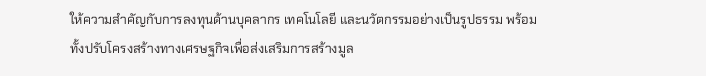ให้ความสำคัญกับการลงทุนด้านบุคลากร เทคโนโลยี และนวัตกรรมอย่างเป็นรูปธรรม พร้อมทั้งปรับโครงสร้างทางเศรษฐกิจเพื่อส่งเสริมการสร้างมูล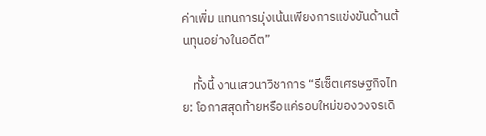ค่าเพิ่ม แทนการมุ่งเน้นเพียงการแข่งขันด้านต้นทุนอย่างในอดีต”

    ทั้งนี้ งานเสวนาวิชาการ “รีเซ็ตเศรษฐกิจไทย: โอกาสสุดท้ายหรือแค่รอบใหม่ของวงจรเดิ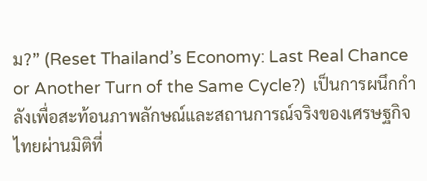ม?” (Reset Thailand’s Economy: Last Real Chance or Another Turn of the Same Cycle?)  เป็นการผนึกกำลังเพื่อสะท้อนภาพลักษณ์และสถานการณ์จริงของเศรษฐกิจไทยผ่านมิติที่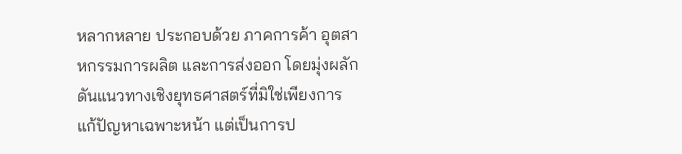หลากหลาย ประกอบด้วย ภาคการค้า อุตสาหกรรมการผลิต และการส่งออก โดยมุ่งผลักดันแนวทางเชิงยุทธศาสตร์ที่มิใช่เพียงการแก้ปัญหาเฉพาะหน้า แต่เป็นการป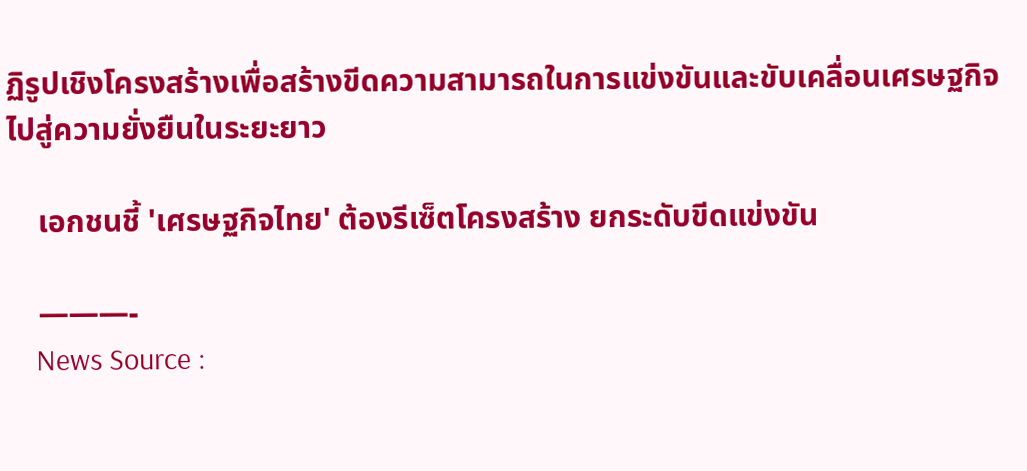ฏิรูปเชิงโครงสร้างเพื่อสร้างขีดความสามารถในการแข่งขันและขับเคลื่อนเศรษฐกิจไปสู่ความยั่งยืนในระยะยาว

    เอกชนชี้ 'เศรษฐกิจไทย' ต้องรีเซ็ตโครงสร้าง ยกระดับขีดแข่งขัน

    ———-
    News Source :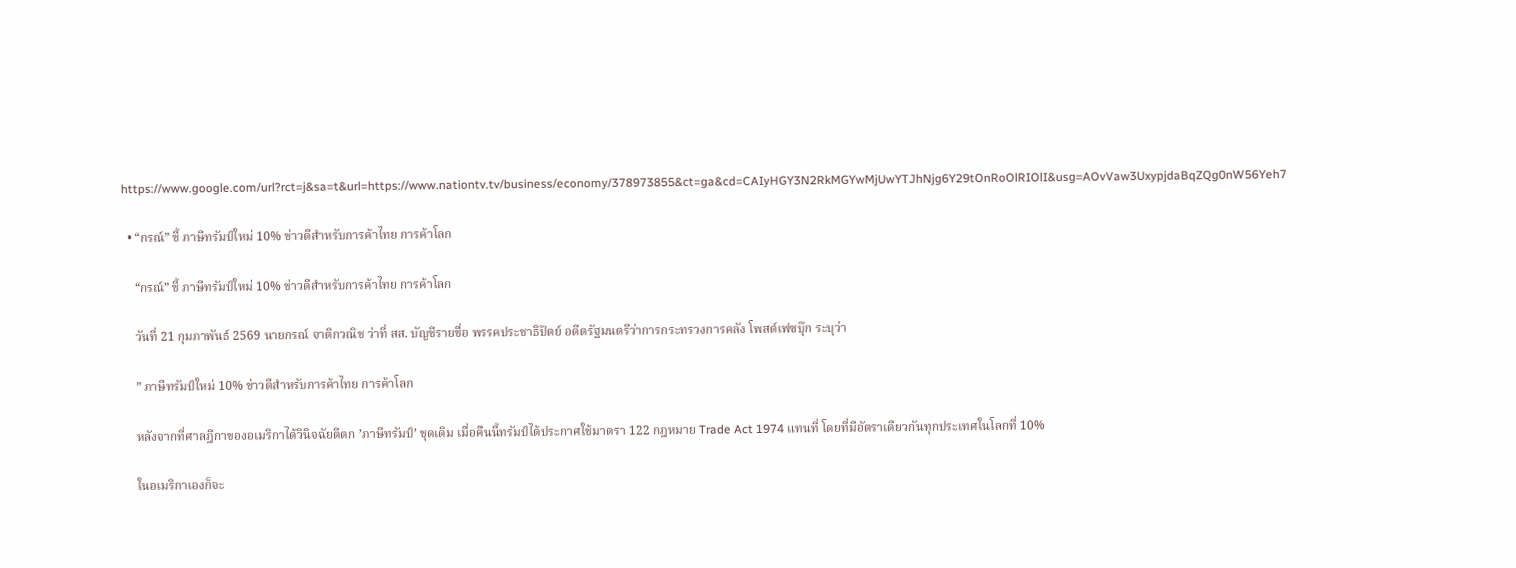https://www.google.com/url?rct=j&sa=t&url=https://www.nationtv.tv/business/economy/378973855&ct=ga&cd=CAIyHGY3N2RkMGYwMjUwYTJhNjg6Y29tOnRoOlRIOlI&usg=AOvVaw3UxypjdaBqZQg0nW56Yeh7

  • “กรณ์” ชี้ ภาษีทรัมป์ใหม่ 10% ข่าวดีสำหรับการค้าไทย การค้าโลก

    “กรณ์” ชี้ ภาษีทรัมป์ใหม่ 10% ข่าวดีสำหรับการค้าไทย การค้าโลก

    วันที่ 21 กุมภาพันธ์ 2569 นายกรณ์ จาติกวณิช ว่าที่ สส. บัญชีรายชื่อ พรรคประชาธิปัตย์ อดีตรัฐมนตรีว่าการกระทรวงการคลัง โพสต์เฟซบุ๊ก ระบุว่า

    ” ภาษีทรัมป์ใหม่ 10% ข่าวดีสำหรับการค้าไทย การค้าโลก

    หลังจากที่ศาลฎีกาของอเมริกาได้วินิจฉัยตีตก ’ภาษีทรัมป์’ ชุดเดิม เมื่อคืนนี้ทรัมป์ได้ประกาศใช้มาตรา 122 กฎหมาย Trade Act 1974 แทนที่ โดยที่มีอัตราเดียวกันทุกประเทศในโลกที่ 10%

    ในอเมริกาเองก็จะ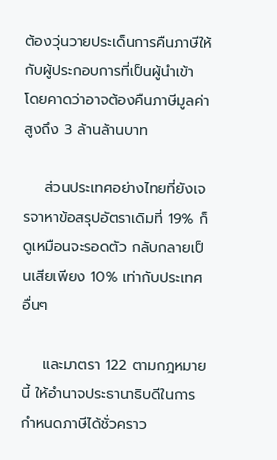ต้องวุ่นวายประเด็นการคืนภาษีให้กับผู้ประกอบการที่เป็นผู้นำเข้า โดยคาดว่าอาจต้องคืนภาษีมูลค่าสูงถึง 3 ล้านล้านบาท

    ส่วนประเทศอย่างไทยที่ยังเจรจาหาข้อสรุปอัตราเดิมที่ 19% ก็ดูเหมือนจะรอดตัว กลับกลายเป็นเสียเพียง 10% เท่ากับประเทศอื่นๆ

    และมาตรา 122 ตามกฎหมายนี้ ให้อำนาจประธานาธิบดีในการกำหนดภาษีได้ชั่วคราว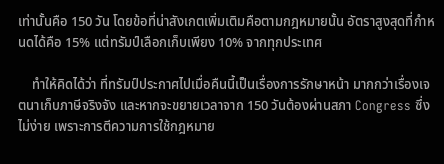เท่านั้นคือ 150 วัน โดยข้อที่น่าสังเกตเพิ่มเติมคือตามกฎหมายนั้น อัตราสูงสุดที่กำหนดได้คือ 15% แต่ทรัมป์เลือกเก็บเพียง 10% จากทุกประเทศ

    ทำให้คิดได้ว่า ที่ทรัมป์ประกาศไปเมื่อคืนนี้เป็นเรื่องการรักษาหน้า มากกว่าเรื่องเจตนาเก็บภาษีจริงจัง และหากจะขยายเวลาจาก 150 วันต้องผ่านสภา Congress ซึ่งไม่ง่าย เพราะการตีความการใช้กฎหมาย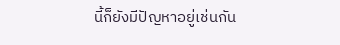นี้ก็ยังมีปัญหาอยู่เช่นกัน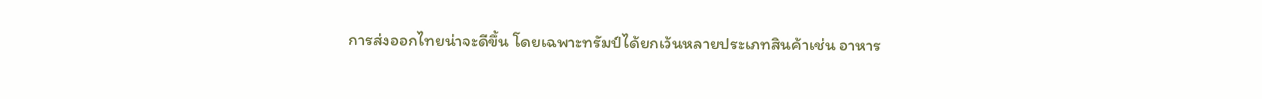การส่งออกไทยน่าจะดีขึ้น โดยเฉพาะทรัมป์ได้ยกเว้นหลายประเภทสินค้าเช่น อาหาร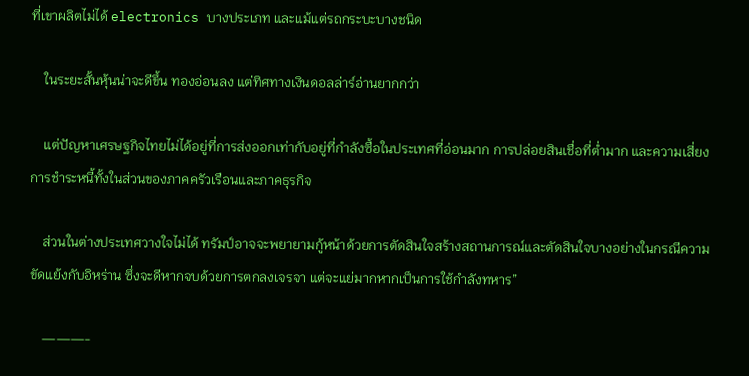ที่เขาผลิตไม่ได้ electronics บางประเภท และแม้แต่รถกระบะบางชนิด

    ในระยะสั้นหุ้นน่าจะดีขึ้น ทองอ่อนลง แต่ทิศทางเงินดอลล่าร์อ่านยากกว่า

    แต่ปัญหาเศรษฐกิจไทยไม่ได้อยู่ที่การส่งออกเท่ากับอยู่ที่กำลังซื้อในประเทศที่อ่อนมาก การปล่อยสินเชื่อที่ตํ่ามาก และความเสี่ยงการชำระหนี้ทั้งในส่วนของภาคครัวเรือนและภาคธุรกิจ

    ส่วนในต่างประเทศวางใจไม่ได้ ทรัมป์อาจจะพยายามกู้หน้าด้วยการตัดสินใจสร้างสถานการณ์และตัดสินใจบางอย่างในกรณีความขัดแย้งกับอิหร่าน ซึ่งจะดีหากจบด้วยการตกลงเจรจา แต่จะแย่มากหากเป็นการใช้กำลังทหาร”

    ———-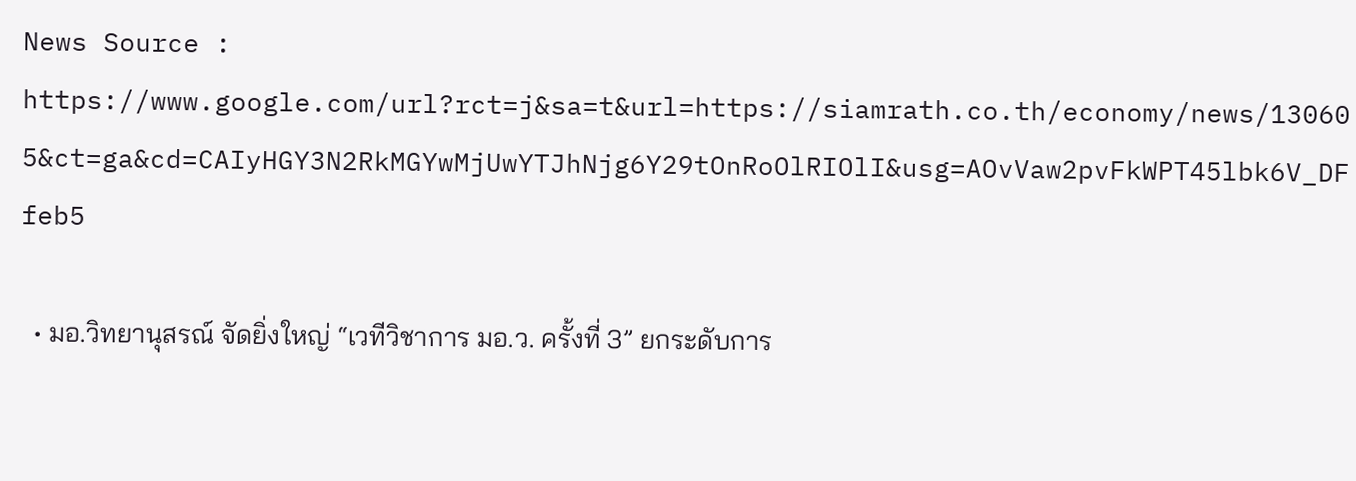News Source : https://www.google.com/url?rct=j&sa=t&url=https://siamrath.co.th/economy/news/130605&ct=ga&cd=CAIyHGY3N2RkMGYwMjUwYTJhNjg6Y29tOnRoOlRIOlI&usg=AOvVaw2pvFkWPT45lbk6V_DFfeb5

  • มอ.วิทยานุสรณ์ จัดยิ่งใหญ่ “เวทีวิชาการ มอ.ว. ครั้งที่ 3” ยกระดับการ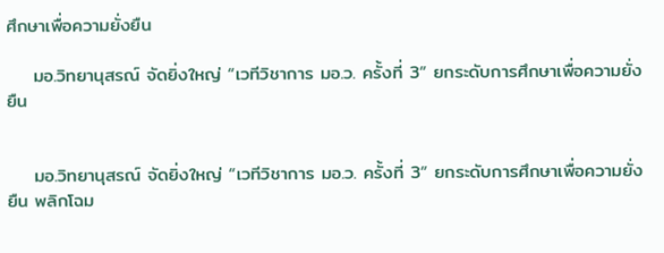ศึกษาเพื่อความยั่งยืน

    มอ.วิทยานุสรณ์ จัดยิ่งใหญ่ “เวทีวิชาการ มอ.ว. ครั้งที่ 3” ยกระดับการศึกษาเพื่อความยั่งยืน


    มอ.วิทยานุสรณ์ จัดยิ่งใหญ่ “เวทีวิชาการ มอ.ว. ครั้งที่ 3” ยกระดับการศึกษาเพื่อความยั่งยืน พลิกโฉม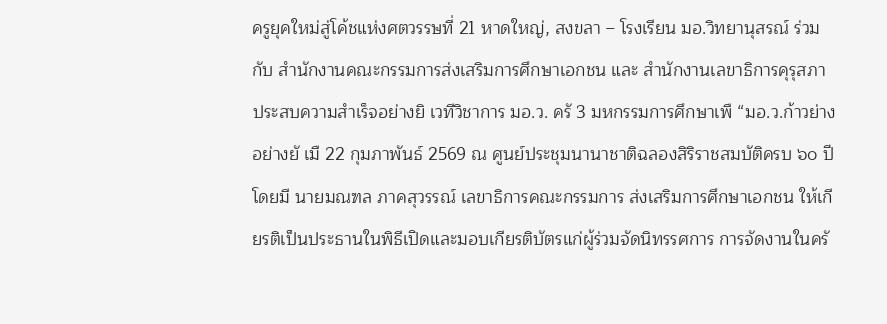ครูยุคใหม่สู่โค้ชแห่งศตวรรษที่ 21 หาดใหญ่, สงขลา – โรงเรียน มอ.วิทยานุสรณ์ ร่วมกับ สำนักงานคณะกรรมการส่งเสริมการศึกษาเอกชน และ สำนักงานเลขาธิการคุรุสภา ประสบความสำเร็จอย่างยิ เวทีวิชาการ มอ.ว. ครั 3 มหกรรมการศึกษาเพื “มอ.ว.ก้าวย่างอย่างยั เมื 22 กุมภาพันธ์ 2569 ณ ศูนย์ประชุมนานาชาติฉลองสิริราชสมบัติครบ ๖๐ ปี โดยมี นายมณฑล ภาคสุวรรณ์ เลขาธิการคณะกรรมการ ส่งเสริมการศึกษาเอกชน ให้เกียรติเป็นประธานในพิธีเปิดและมอบเกียรติบัตรแก่ผู้ร่วมจัดนิทรรศการ การจัดงานในครั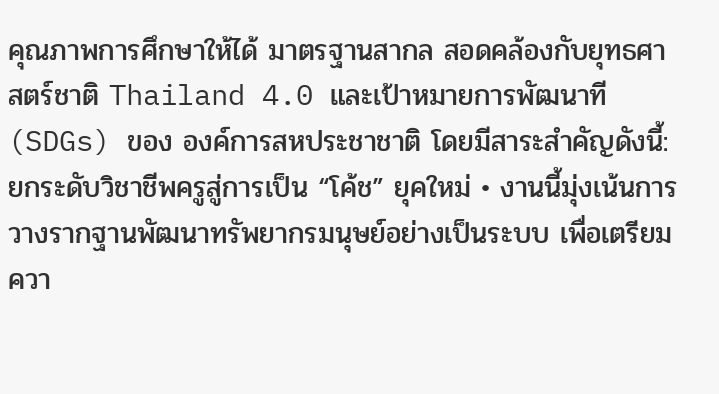คุณภาพการศึกษาให้ได้ มาตรฐานสากล สอดคล้องกับยุทธศาสตร์ชาติ Thailand 4.0 และเป้าหมายการพัฒนาที (SDGs) ของ องค์การสหประชาชาติ โดยมีสาระสำคัญดังนี้: ยกระดับวิชาชีพครูสู่การเป็น “โค้ช” ยุคใหม่ • งานนี้มุ่งเน้นการวางรากฐานพัฒนาทรัพยากรมนุษย์อย่างเป็นระบบ เพื่อเตรียมควา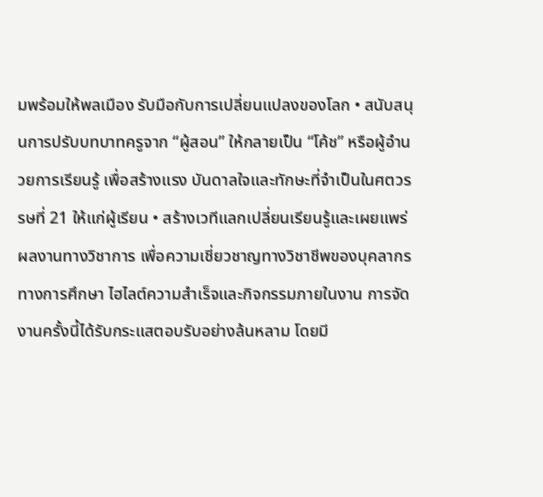มพร้อมให้พลเมือง รับมือกับการเปลี่ยนแปลงของโลก • สนับสนุนการปรับบทบาทครูจาก “ผู้สอน” ให้กลายเป็น “โค้ช” หรือผู้อำนวยการเรียนรู้ เพื่อสร้างแรง บันดาลใจและทักษะที่จำเป็นในศตวรรษที่ 21 ให้แก่ผู้เรียน • สร้างเวทีแลกเปลี่ยนเรียนรู้และเผยแพร่ผลงานทางวิชาการ เพื่อความเชี่ยวชาญทางวิชาชีพของบุคลากร ทางการศึกษา ไฮไลต์ความสำเร็จและกิจกรรมภายในงาน การจัดงานครั้งนี้ได้รับกระแสตอบรับอย่างล้นหลาม โดยมี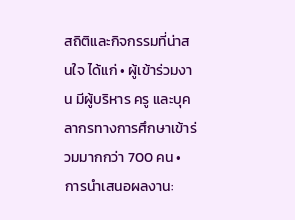สถิติและกิจกรรมที่น่าสนใจ ได้แก่ • ผู้เข้าร่วมงาน มีผู้บริหาร ครู และบุคลากรทางการศึกษาเข้าร่วมมากกว่า 700 คน • การนำเสนอผลงาน: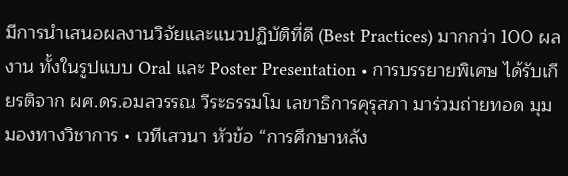มีการนำเสนอผลงานวิจัยและแนวปฏิบัติที่ดี (Best Practices) มากกว่า 100 ผลงาน ทั้งในรูปแบบ Oral และ Poster Presentation • การบรรยายพิเศษ ได้รับเกียรติจาก ผศ.ดร.อมลวรรณ วีระธรรมโม เลขาธิการคุรุสภา มาร่วมถ่ายทอด มุมมองทางวิชาการ • เวทีเสวนา หัวข้อ “การศึกษาหลัง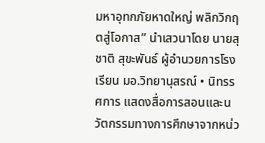มหาอุทกภัยหาดใหญ่ พลิกวิกฤตสู่โอกาส” นำเสวนาโดย นายสุชาติ สุขะพันธ์ ผู้อำนวยการโรงเรียน มอ.วิทยานุสรณ์ • นิทรรศการ แสดงสื่อการสอนและนวัตกรรมทางการศึกษาจากหน่ว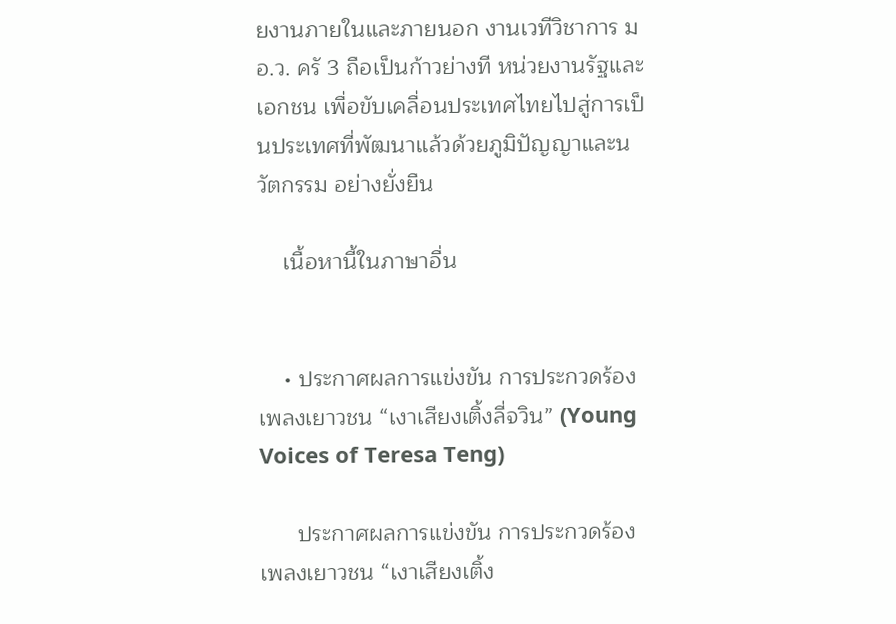ยงานภายในและภายนอก งานเวทีวิชาการ มอ.ว. ครั 3 ถือเป็นก้าวย่างที หน่วยงานรัฐและเอกชน เพื่อขับเคลื่อนประเทศไทยไปสู่การเป็นประเทศที่พัฒนาแล้วด้วยภูมิปัญญาและนวัตกรรม อย่างยั่งยืน

    เนื้อหานี้ในภาษาอื่น


    • ประกาศผลการแข่งขัน การประกวดร้องเพลงเยาวชน “เงาเสียงเติ้งลี่จวิน” (Young Voices of Teresa Teng)

      ประกาศผลการแข่งขัน การประกวดร้องเพลงเยาวชน “เงาเสียงเติ้ง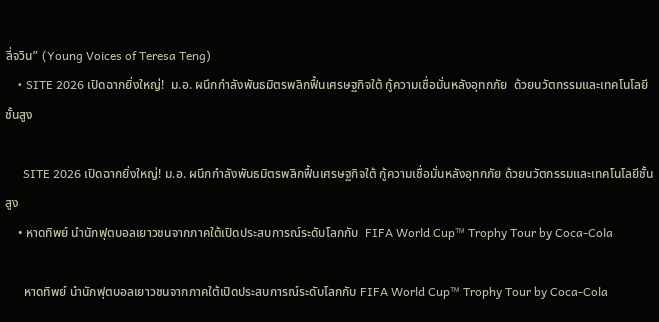ลี่จวิน” (Young Voices of Teresa Teng)
    • SITE 2026 เปิดฉากยิ่งใหญ่!  ม.อ. ผนึกกำลังพันธมิตรพลิกฟื้นเศรษฐกิจใต้ กู้ความเชื่อมั่นหลังอุทกภัย  ด้วยนวัตกรรมและเทคโนโลยีชั้นสูง

      SITE 2026 เปิดฉากยิ่งใหญ่! ม.อ. ผนึกกำลังพันธมิตรพลิกฟื้นเศรษฐกิจใต้ กู้ความเชื่อมั่นหลังอุทกภัย ด้วยนวัตกรรมและเทคโนโลยีชั้นสูง
    • หาดทิพย์ นำนักฟุตบอลเยาวชนจากภาคใต้เปิดประสบการณ์ระดับโลกกับ  FIFA World Cup™ Trophy Tour by Coca-Cola

      หาดทิพย์ นำนักฟุตบอลเยาวชนจากภาคใต้เปิดประสบการณ์ระดับโลกกับ FIFA World Cup™ Trophy Tour by Coca-Cola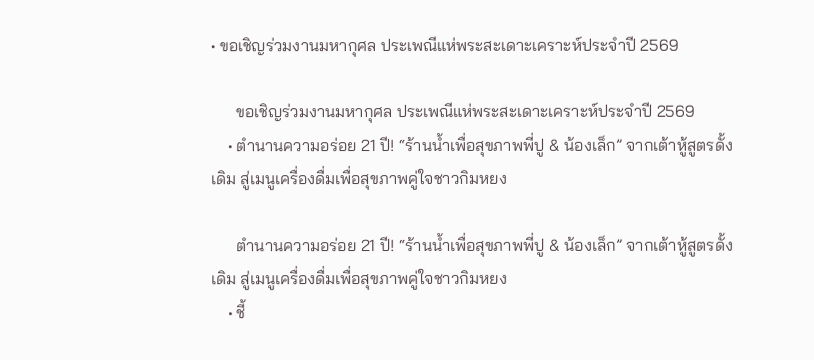• ขอเชิญร่วมงานมหากุศล ประเพณีแห่พระสะเดาะเคราะห์ประจำปี 2569

      ขอเชิญร่วมงานมหากุศล ประเพณีแห่พระสะเดาะเคราะห์ประจำปี 2569
    • ตำนานความอร่อย 21 ปี! “ร้านน้ำเพื่อสุขภาพพี่ปู & น้องเล็ก” จากเต้าหู้สูตรดั้งเดิม สู่เมนูเครื่องดื่มเพื่อสุขภาพคู่ใจชาวกิมหยง

      ตำนานความอร่อย 21 ปี! “ร้านน้ำเพื่อสุขภาพพี่ปู & น้องเล็ก” จากเต้าหู้สูตรดั้งเดิม สู่เมนูเครื่องดื่มเพื่อสุขภาพคู่ใจชาวกิมหยง
    • ชี้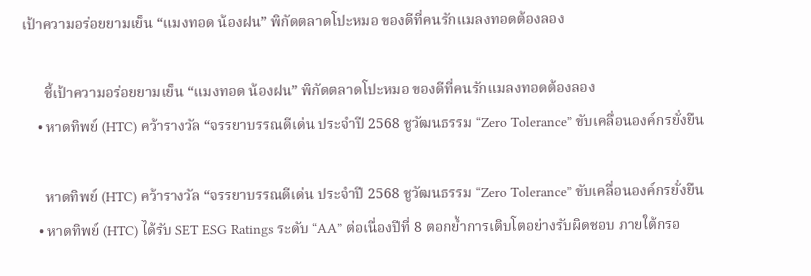เป้าความอร่อยยามเย็น “แมงทอด น้องฝน” พิกัดตลาดโปะหมอ ของดีที่คนรักแมลงทอดต้องลอง

      ชี้เป้าความอร่อยยามเย็น “แมงทอด น้องฝน” พิกัดตลาดโปะหมอ ของดีที่คนรักแมลงทอดต้องลอง
    • หาดทิพย์ (HTC) คว้ารางวัล “จรรยาบรรณดีเด่น ประจำปี 2568 ชูวัฒนธรรม “Zero Tolerance” ขับเคลื่อนองค์กรยั่งยืน

      หาดทิพย์ (HTC) คว้ารางวัล “จรรยาบรรณดีเด่น ประจำปี 2568 ชูวัฒนธรรม “Zero Tolerance” ขับเคลื่อนองค์กรยั่งยืน
    • หาดทิพย์ (HTC) ได้รับ SET ESG Ratings ระดับ “AA” ต่อเนื่องปีที่ 8 ตอกย้ำการเติบโตอย่างรับผิดชอบ ภายใต้กรอ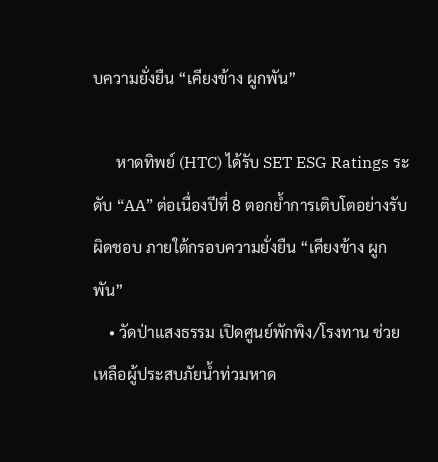บความยั่งยืน “เคียงข้าง ผูกพัน”

      หาดทิพย์ (HTC) ได้รับ SET ESG Ratings ระดับ “AA” ต่อเนื่องปีที่ 8 ตอกย้ำการเติบโตอย่างรับผิดชอบ ภายใต้กรอบความยั่งยืน “เคียงข้าง ผูกพัน”
    • วัดป่าแสงธรรม เปิดศูนย์พักพิง/โรงทาน ช่วยเหลือผู้ประสบภัยน้ำท่วมหาด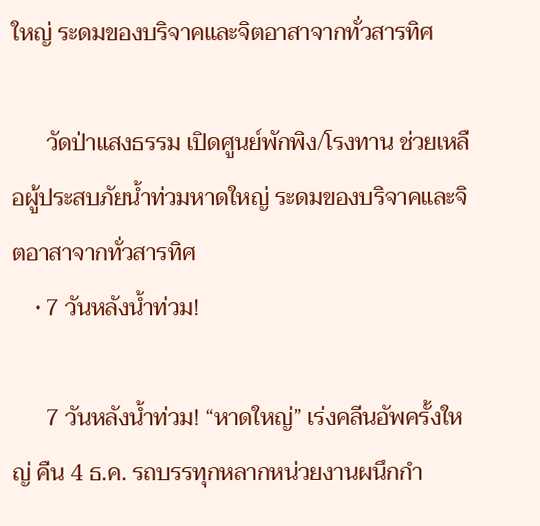ใหญ่ ระดมของบริจาคและจิตอาสาจากทั่วสารทิศ

      วัดป่าแสงธรรม เปิดศูนย์พักพิง/โรงทาน ช่วยเหลือผู้ประสบภัยน้ำท่วมหาดใหญ่ ระดมของบริจาคและจิตอาสาจากทั่วสารทิศ
    • 7 วันหลังน้ำท่วม!

      7 วันหลังน้ำท่วม! “หาดใหญ่” เร่งคลีนอัพครั้งใหญ่ คืน 4 ธ.ค. รถบรรทุกหลากหน่วยงานผนึกกำ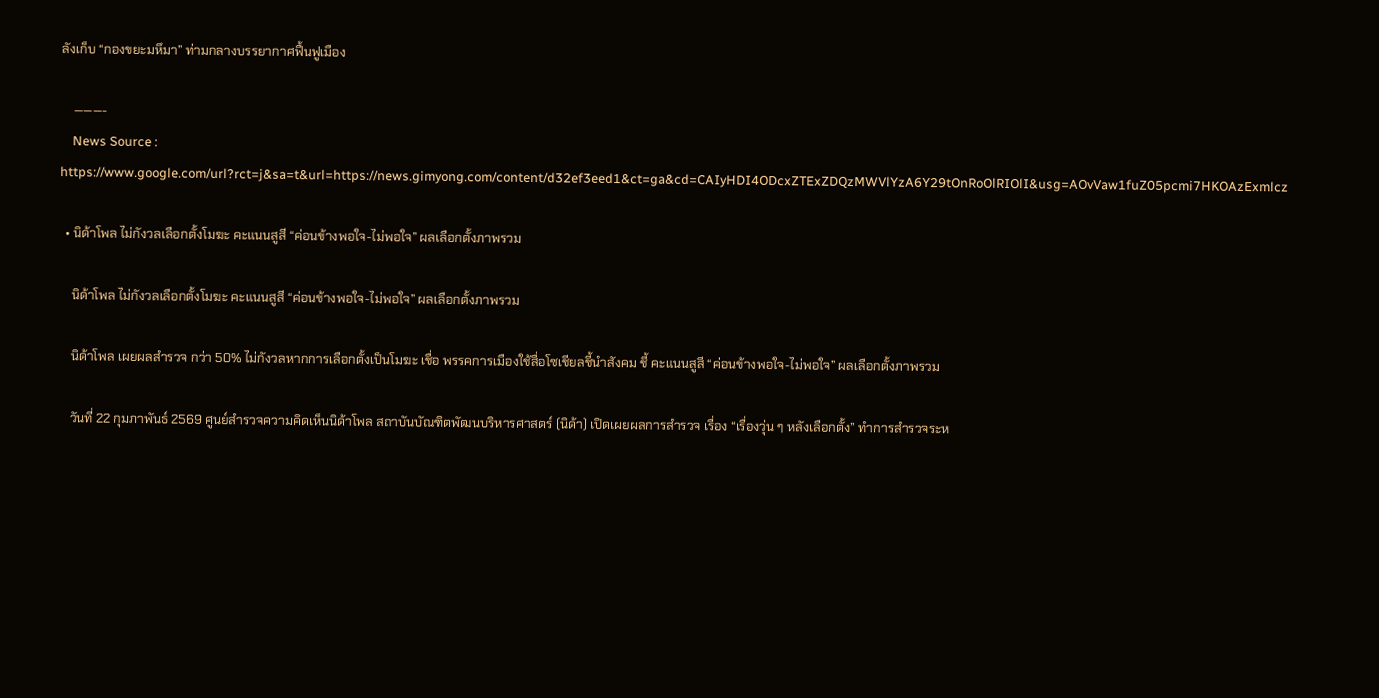ลังเก็บ “กองขยะมหึมา” ท่ามกลางบรรยากาศฟื้นฟูเมือง

    ———-
    News Source : https://www.google.com/url?rct=j&sa=t&url=https://news.gimyong.com/content/d32ef3eed1&ct=ga&cd=CAIyHDI4ODcxZTExZDQzMWVlYzA6Y29tOnRoOlRIOlI&usg=AOvVaw1fuZ05pcmi7HKOAzExmlcz

  • นิด้าโพล ไม่กังวลเลือกตั้งโมฆะ คะแนนสูสี “ค่อนข้างพอใจ-ไม่พอใจ” ผลเลือกตั้งภาพรวม

    นิด้าโพล ไม่กังวลเลือกตั้งโมฆะ คะแนนสูสี “ค่อนข้างพอใจ-ไม่พอใจ” ผลเลือกตั้งภาพรวม

    นิด้าโพล เผยผลสำรวจ กว่า 50% ไม่กังวลหากการเลือกตั้งเป็นโมฆะ เชื่อ พรรคการเมืองใช้สื่อโซเชียลชี้นำสังคม ชี้ คะแนนสูสี “ค่อนข้างพอใจ-ไม่พอใจ” ผลเลือกตั้งภาพรวม

    วันที่ 22 กุมภาพันธ์ 2569 ศูนย์สำรวจความคิดเห็นนิด้าโพล สถาบันบัณฑิตพัฒนบริหารศาสตร์ (นิด้า) เปิดเผยผลการสำรวจ เรื่อง “เรื่องวุ่น ๆ หลังเลือกตั้ง” ทำการสำรวจระห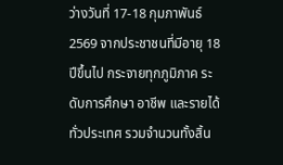ว่างวันที่ 17-18 กุมภาพันธ์ 2569 จากประชาชนที่มีอายุ 18 ปีขึ้นไป กระจายทุกภูมิภาค ระดับการศึกษา อาชีพ และรายได้ ทั่วประเทศ รวมจำนวนทั้งสิ้น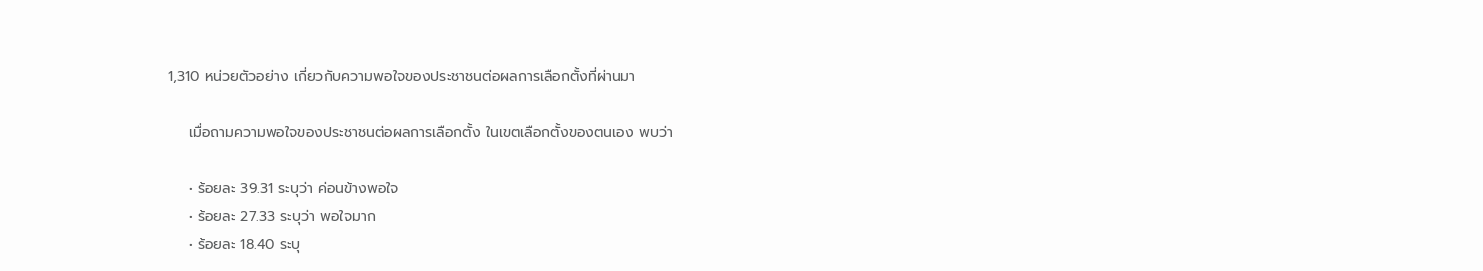1,310 หน่วยตัวอย่าง เกี่ยวกับความพอใจของประชาชนต่อผลการเลือกตั้งที่ผ่านมา

    เมื่อถามความพอใจของประชาชนต่อผลการเลือกตั้ง ในเขตเลือกตั้งของตนเอง พบว่า

    • ร้อยละ 39.31 ระบุว่า ค่อนข้างพอใจ
    • ร้อยละ 27.33 ระบุว่า พอใจมาก
    • ร้อยละ 18.40 ระบุ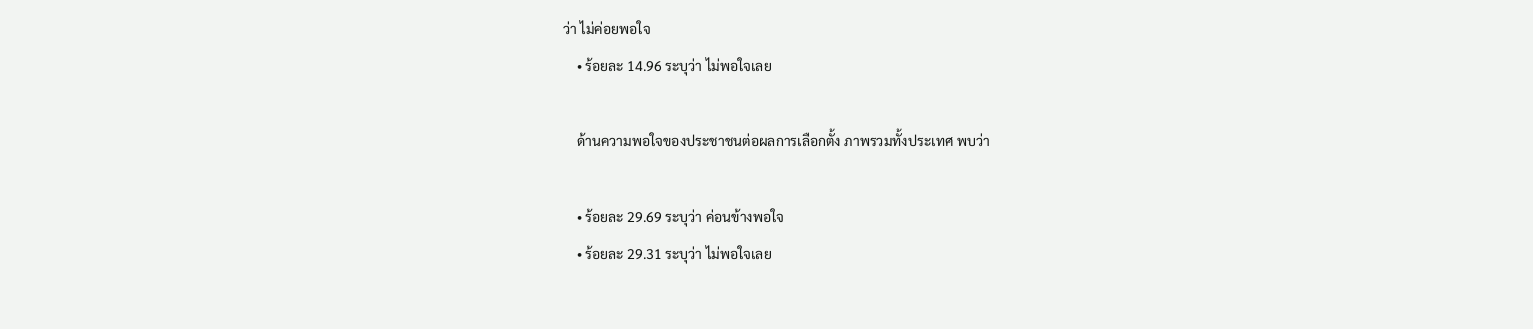ว่า ไม่ค่อยพอใจ
    • ร้อยละ 14.96 ระบุว่า ไม่พอใจเลย

    ด้านความพอใจของประชาชนต่อผลการเลือกตั้ง ภาพรวมทั้งประเทศ พบว่า

    • ร้อยละ 29.69 ระบุว่า ค่อนข้างพอใจ
    • ร้อยละ 29.31 ระบุว่า ไม่พอใจเลย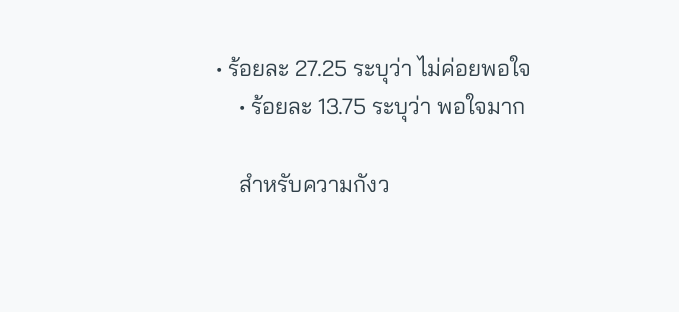• ร้อยละ 27.25 ระบุว่า ไม่ค่อยพอใจ
    • ร้อยละ 13.75 ระบุว่า พอใจมาก

    สำหรับความกังว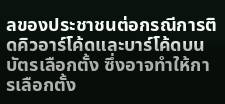ลของประชาชนต่อกรณีการติดคิวอาร์โค้ดและบาร์โค้ดบนบัตรเลือกตั้ง ซึ่งอาจทำให้การเลือกตั้ง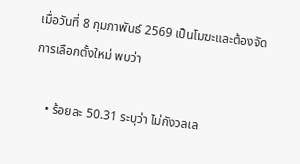เมื่อวันที่ 8 กุมภาพันธ์ 2569 เป็นโมฆะและต้องจัดการเลือกตั้งใหม่ พบว่า

    • ร้อยละ 50.31 ระบุว่า ไม่กังวลเล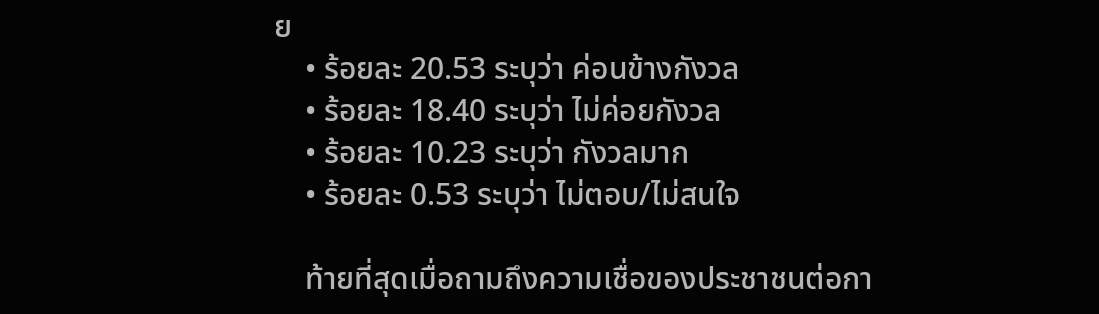ย
    • ร้อยละ 20.53 ระบุว่า ค่อนข้างกังวล
    • ร้อยละ 18.40 ระบุว่า ไม่ค่อยกังวล
    • ร้อยละ 10.23 ระบุว่า กังวลมาก
    • ร้อยละ 0.53 ระบุว่า ไม่ตอบ/ไม่สนใจ

    ท้ายที่สุดเมื่อถามถึงความเชื่อของประชาชนต่อกา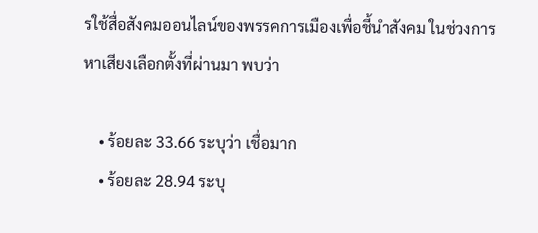รใช้สื่อสังคมออนไลน์ของพรรคการเมืองเพื่อชี้นำสังคม ในช่วงการหาเสียงเลือกตั้งที่ผ่านมา พบว่า

    • ร้อยละ 33.66 ระบุว่า เชื่อมาก
    • ร้อยละ 28.94 ระบุ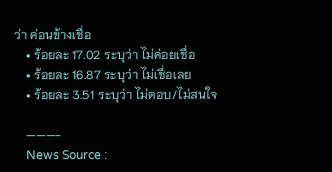ว่า ค่อนข้างเชื่อ
    • ร้อยละ 17.02 ระบุว่า ไม่ค่อยเชื่อ
    • ร้อยละ 16.87 ระบุว่า ไม่เชื่อเลย
    • ร้อยละ 3.51 ระบุว่า ไม่ตอบ/ไม่สนใจ

    ———-
    News Source :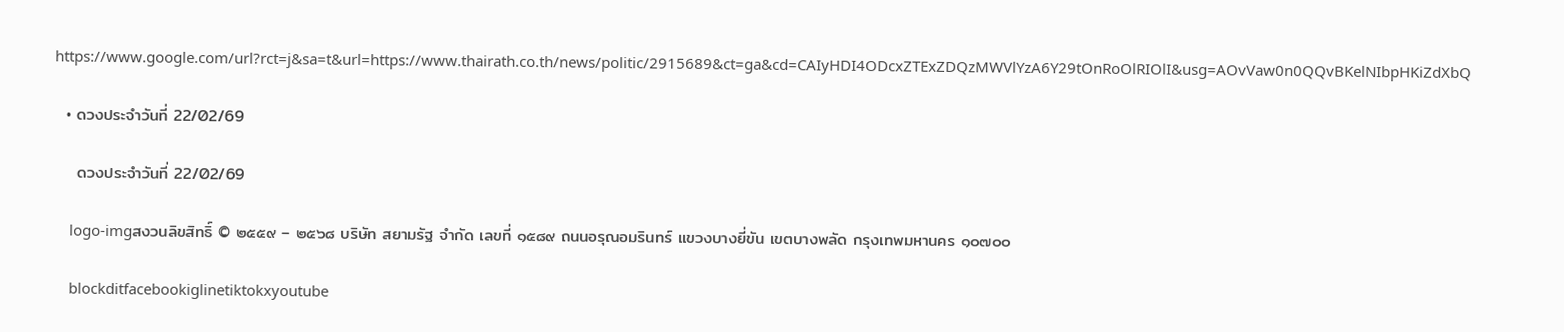https://www.google.com/url?rct=j&sa=t&url=https://www.thairath.co.th/news/politic/2915689&ct=ga&cd=CAIyHDI4ODcxZTExZDQzMWVlYzA6Y29tOnRoOlRIOlI&usg=AOvVaw0n0QQvBKelNIbpHKiZdXbQ

  • ดวงประจำวันที่ 22/02/69

    ดวงประจำวันที่ 22/02/69

    logo-imgสงวนลิขสิทธิ์ © ๒๕๕๙ – ๒๕๖๘ บริษัท สยามรัฐ จำกัด เลขที่ ๑๕๘๙ ถนนอรุณอมรินทร์ แขวงบางยี่ขัน เขตบางพลัด กรุงเทพมหานคร ๑๐๗๐๐

    blockditfacebookiglinetiktokxyoutube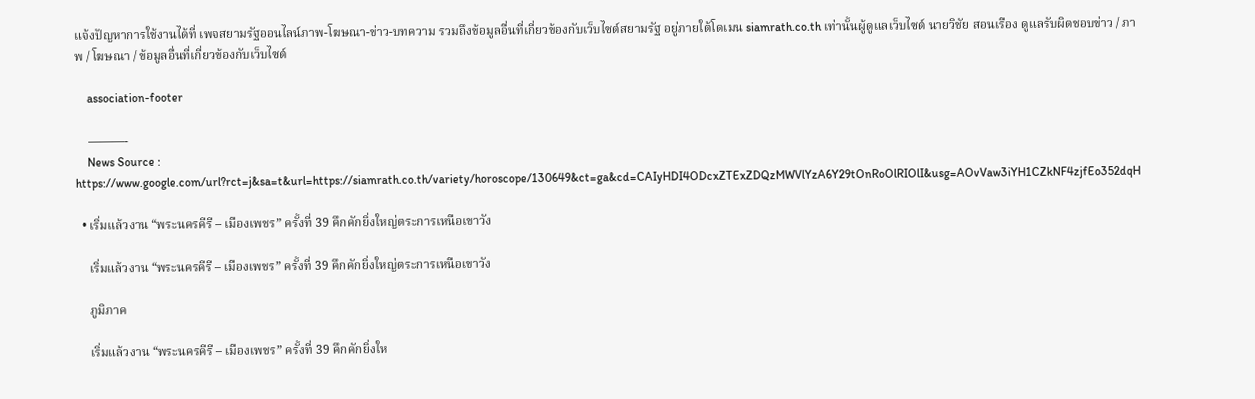แจ้งปัญหาการใช้งานได้ที่ เพจสยามรัฐออนไลน์ภาพ-โฆษณา-ข่าว-บทความ รวมถึงข้อมูลอื่นที่เกี่ยวข้องกับเว็บไซต์สยามรัฐ อยู่ภายใต้โดเมน siamrath.co.th เท่านั้นผู้ดูแลเว็บไซต์ นายวิชัย สอนเรือง ดูแลรับผิดชอบข่าว / ภาพ / โฆษณา / ข้อมูลอื่นที่เกี่ยวข้องกับเว็บไซต์

    association-footer

    ———-
    News Source : https://www.google.com/url?rct=j&sa=t&url=https://siamrath.co.th/variety/horoscope/130649&ct=ga&cd=CAIyHDI4ODcxZTExZDQzMWVlYzA6Y29tOnRoOlRIOlI&usg=AOvVaw3iYH1CZkNF4zjfEo352dqH

  • เริ่มแล้วงาน “พระนครคีรี – เมืองเพชร” ครั้งที่ 39 คึกคักยิ่งใหญ่ตระการเหนือเขาวัง

    เริ่มแล้วงาน “พระนครคีรี – เมืองเพชร” ครั้งที่ 39 คึกคักยิ่งใหญ่ตระการเหนือเขาวัง

    ภูมิภาค

    เริ่มแล้วงาน “พระนครคีรี – เมืองเพชร” ครั้งที่ 39 คึกคักยิ่งให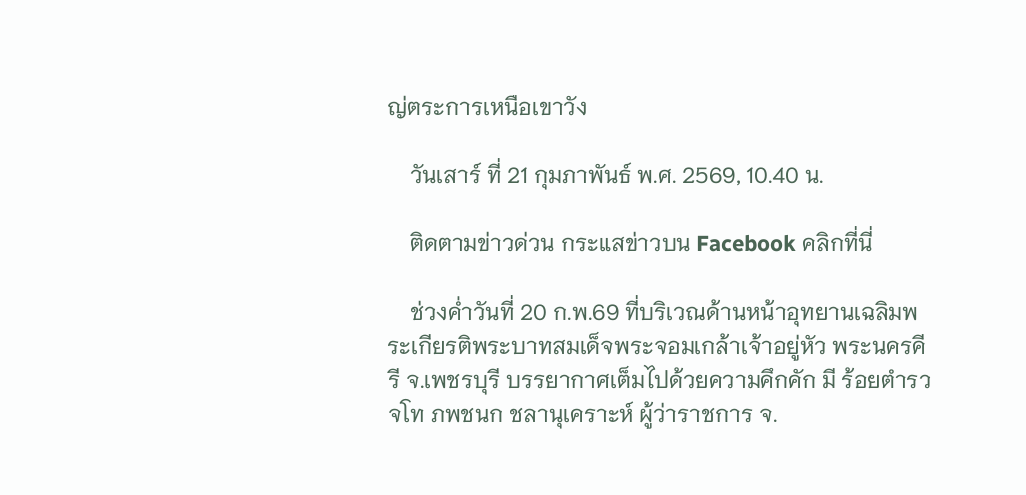ญ่ตระการเหนือเขาวัง

    วันเสาร์ ที่ 21 กุมภาพันธ์ พ.ศ. 2569, 10.40 น.

    ติดตามข่าวด่วน กระแสข่าวบน Facebook คลิกที่นี่

    ช่วงค่ำวันที่ 20 ก.พ.69 ที่บริเวณด้านหน้าอุทยานเฉลิมพระเกียรติพระบาทสมเด็จพระจอมเกล้าเจ้าอยู่หัว พระนครคีรี จ.เพชรบุรี บรรยากาศเต็มไปด้วยความคึกคัก มี ร้อยตำรวจโท ภพชนก ชลานุเคราะห์ ผู้ว่าราชการ จ.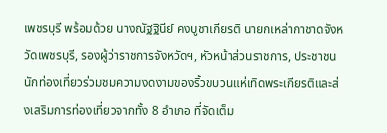เพชรบุรี พร้อมด้วย นางณัฐฐินีย์ คงบูชาเกียรติ นายกเหล่ากาชาดจังหวัดเพชรบุรี, รองผู้ว่าราชการจังหวัดฯ, หัวหน้าส่วนราชการ, ประชาชน นักท่องเที่ยวร่วมชมความงดงามของริ้วขบวนแห่เทิดพระเกียรติและส่งเสริมการท่องเที่ยวจากทั้ง 8 อำเภอ ที่จัดเต็ม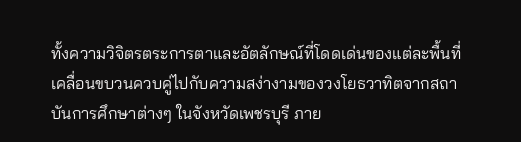ทั้งความวิจิตรตระการตาและอัตลักษณ์ที่โดดเด่นของแต่ละพื้นที่ เคลื่อนขบวนควบคู่ไปกับความสง่างามของวงโยธวาทิตจากสถาบันการศึกษาต่างๆ ในจังหวัดเพชรบุรี ภาย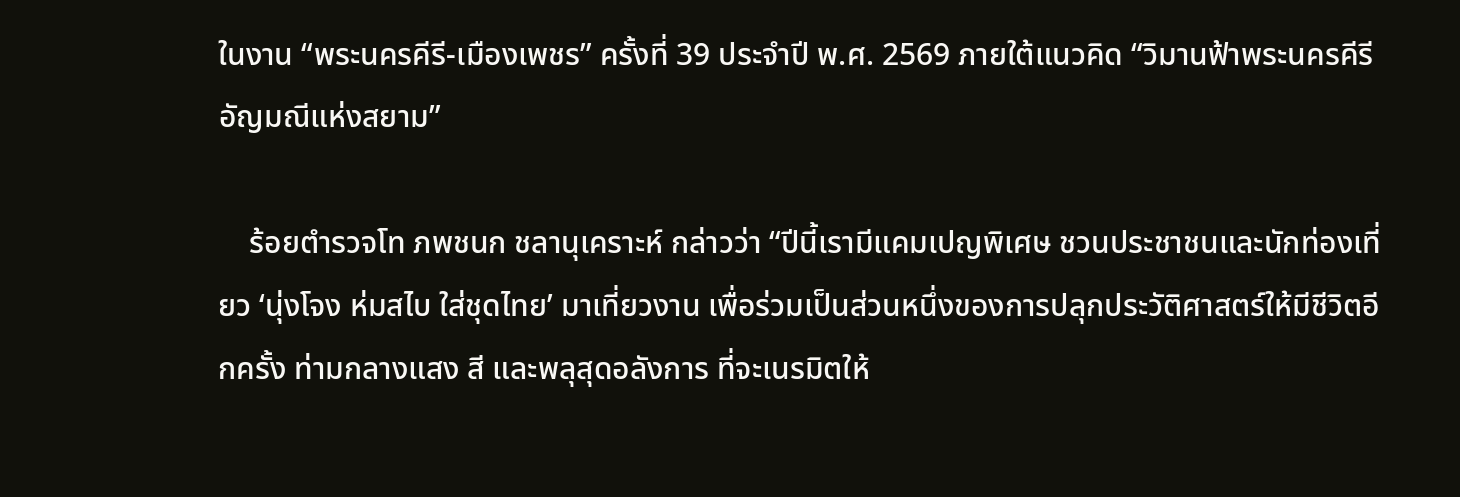ในงาน “พระนครคีรี-เมืองเพชร” ครั้งที่ 39 ประจำปี พ.ศ. 2569 ภายใต้แนวคิด “วิมานฟ้าพระนครคีรี อัญมณีแห่งสยาม”

    ร้อยตำรวจโท ภพชนก ชลานุเคราะห์ กล่าวว่า “ปีนี้เรามีแคมเปญพิเศษ ชวนประชาชนและนักท่องเที่ยว ‘นุ่งโจง ห่มสไบ ใส่ชุดไทย’ มาเที่ยวงาน เพื่อร่วมเป็นส่วนหนึ่งของการปลุกประวัติศาสตร์ให้มีชีวิตอีกครั้ง ท่ามกลางแสง สี และพลุสุดอลังการ ที่จะเนรมิตให้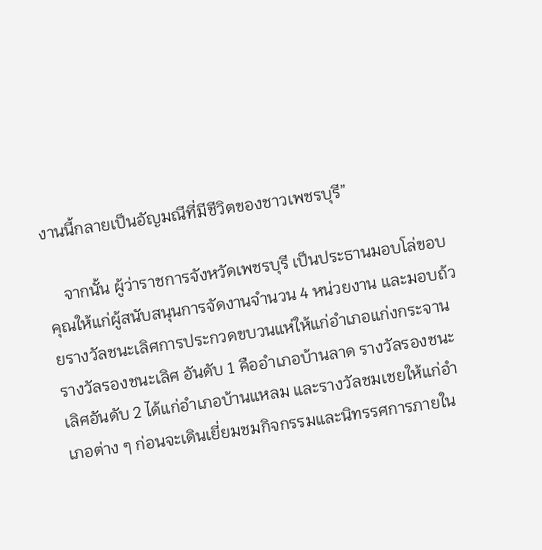งานนี้กลายเป็นอัญมณีที่มีชีวิตของชาวเพชรบุรี”

    จากนั้น ผู้ว่าราชการจังหวัดเพชรบุรี เป็นประธานมอบโล่ขอบคุณให้แก่ผู้สนับสนุนการจัดงานจำนวน 4 หน่วยงาน และมอบถ้วยรางวัลชนะเลิศการประกวดขบวนแห่ให้แก่อำเภอแก่งกระจาน รางวัลรองชนะเลิศ อันดับ 1 คืออำเภอบ้านลาด รางวัลรองชนะเลิศอันดับ 2 ได้แก่อำเภอบ้านแหลม และรางวัลชมเชยให้แก่อำเภอต่าง ๆ ก่อนจะเดินเยี่ยมชมกิจกรรมและนิทรรศการภายใน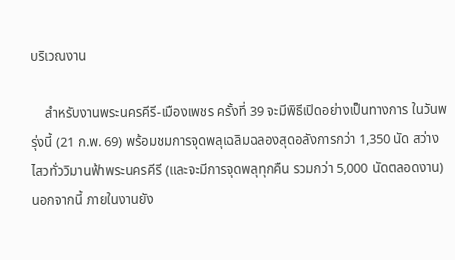บริเวณงาน

    สำหรับงานพระนครคีรี-เมืองเพชร ครั้งที่ 39 จะมีพิธีเปิดอย่างเป็นทางการ ในวันพรุ่งนี้ (21 ก.พ. 69) พร้อมชมการจุดพลุเฉลิมฉลองสุดอลังการกว่า 1,350 นัด สว่างไสวทั่ววิมานฟ้าพระนครคีรี (และจะมีการจุดพลุทุกคืน รวมกว่า 5,000 นัดตลอดงาน) นอกจากนี้ ภายในงานยัง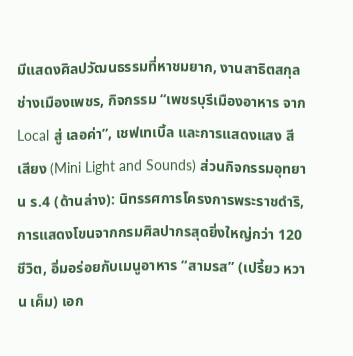มีแสดงศิลปวัฒนธรรมที่หาชมยาก, งานสาธิตสกุลช่างเมืองเพชร, กิจกรรม “เพชรบุรีเมืองอาหาร จาก Local สู่ เลอค่า”, เชฟเทเบิ้ล และการแสดงแสง สี เสียง (Mini Light and Sounds) ส่วนกิจกรรมอุทยาน ร.4 (ด้านล่าง): นิทรรศการโครงการพระราชดำริ, การแสดงโขนจากกรมศิลปากรสุดยิ่งใหญ่กว่า 120 ชีวิต, อิ่มอร่อยกับเมนูอาหาร “สามรส” (เปรี้ยว หวาน เค็ม) เอก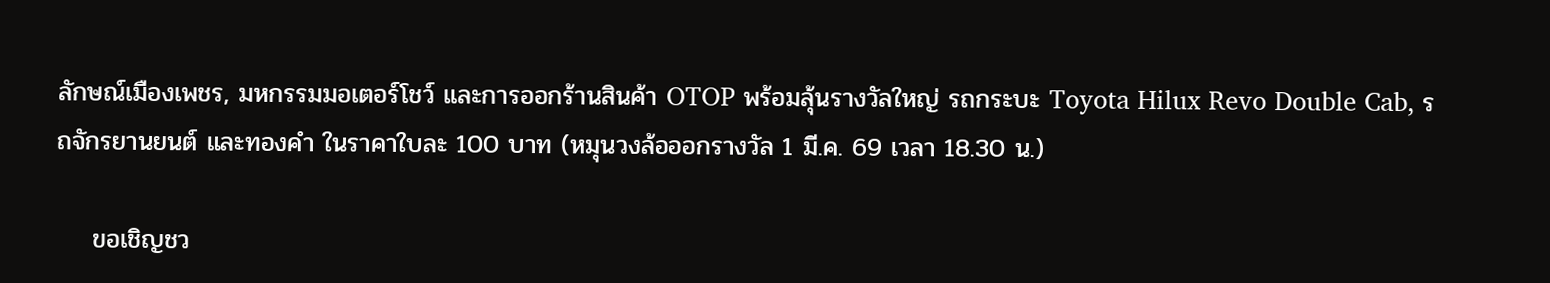ลักษณ์เมืองเพชร, มหกรรมมอเตอร์โชว์ และการออกร้านสินค้า OTOP พร้อมลุ้นรางวัลใหญ่ รถกระบะ Toyota Hilux Revo Double Cab, รถจักรยานยนต์ และทองคำ ในราคาใบละ 100 บาท (หมุนวงล้อออกรางวัล 1 มี.ค. 69 เวลา 18.30 น.)

    ขอเชิญชว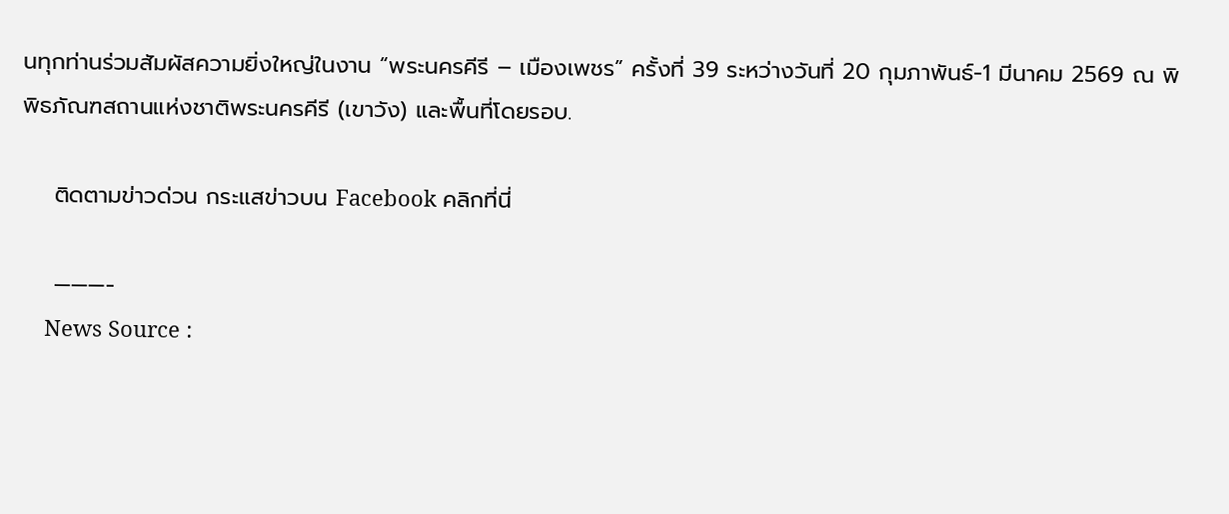นทุกท่านร่วมสัมผัสความยิ่งใหญ่ในงาน “พระนครคีรี – เมืองเพชร” ครั้งที่ 39 ระหว่างวันที่ 20 กุมภาพันธ์-1 มีนาคม 2569 ณ พิพิธภัณฑสถานแห่งชาติพระนครคีรี (เขาวัง) และพื้นที่โดยรอบ.

    ติดตามข่าวด่วน กระแสข่าวบน Facebook คลิกที่นี่

    ———-
    News Source :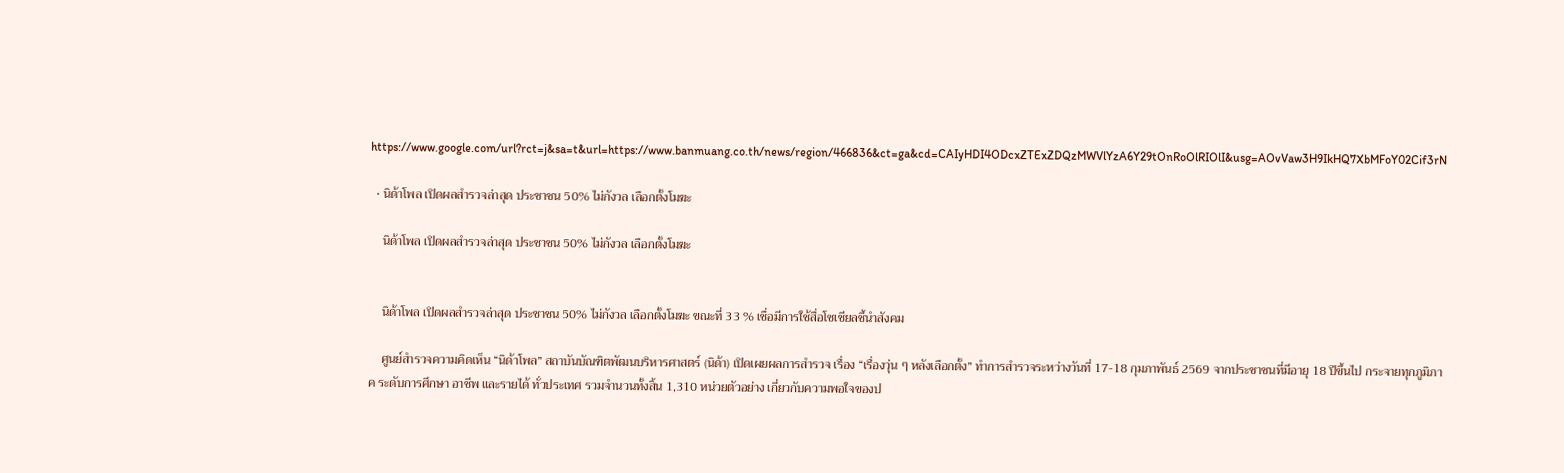https://www.google.com/url?rct=j&sa=t&url=https://www.banmuang.co.th/news/region/466836&ct=ga&cd=CAIyHDI4ODcxZTExZDQzMWVlYzA6Y29tOnRoOlRIOlI&usg=AOvVaw3H9IkHQ7XbMFoY02Cif3rN

  • นิด้าโพล เปิดผลสำรวจล่าสุด ประชาชน 50% ไม่กังวล เลือกตั้งโมฆะ

    นิด้าโพล เปิดผลสำรวจล่าสุด ประชาชน 50% ไม่กังวล เลือกตั้งโมฆะ


    นิด้าโพล เปิดผลสำรวจล่าสุด ประชาชน 50% ไม่กังวล เลือกตั้งโมฆะ ขณะที่ 33 % เชื่อมีการใช้สื่อโซเชียลชี้นำสังคม

    ศูนย์สำรวจความคิดเห็น “นิด้าโพล” สถาบันบัณฑิตพัฒนบริหารศาสตร์ (นิด้า) เปิดเผยผลการสำรวจ เรื่อง “เรื่องวุ่น ๆ หลังเลือกตั้ง” ทำการสำรวจระหว่างวันที่ 17-18 กุมภาพันธ์ 2569 จากประชาชนที่มีอายุ 18 ปีขึ้นไป กระจายทุกภูมิภาค ระดับการศึกษา อาชีพ และรายได้ ทั่วประเทศ รวมจำนวนทั้งสิ้น 1,310 หน่วยตัวอย่าง เกี่ยวกับความพอใจของป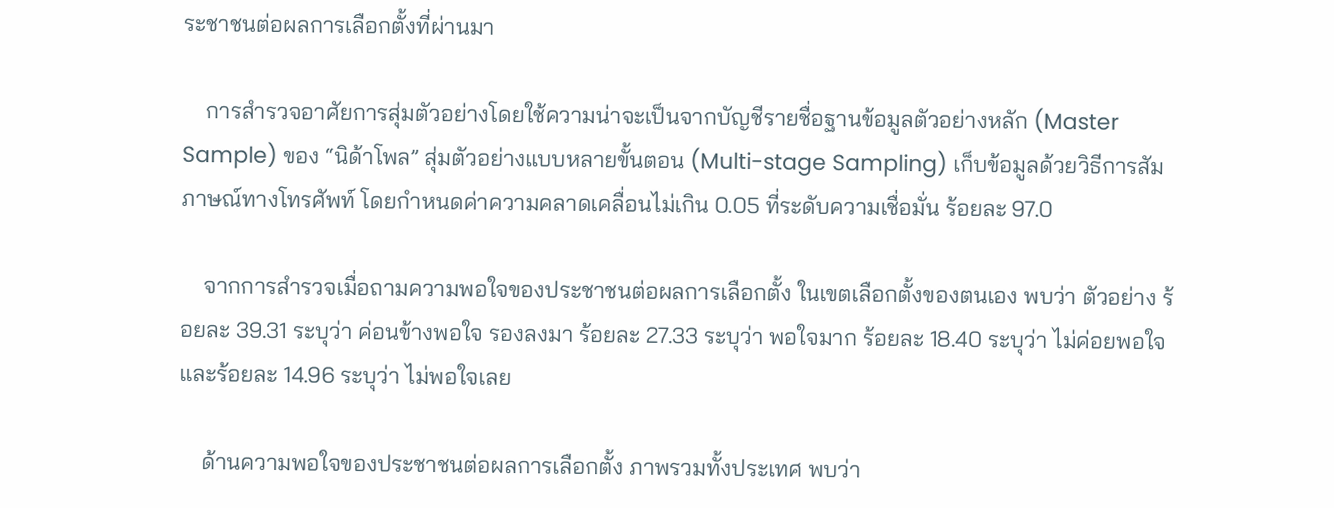ระชาชนต่อผลการเลือกตั้งที่ผ่านมา

    การสำรวจอาศัยการสุ่มตัวอย่างโดยใช้ความน่าจะเป็นจากบัญชีรายชื่อฐานข้อมูลตัวอย่างหลัก (Master Sample) ของ “นิด้าโพล” สุ่มตัวอย่างแบบหลายขั้นตอน (Multi-stage Sampling) เก็บข้อมูลด้วยวิธีการสัมภาษณ์ทางโทรศัพท์ โดยกำหนดค่าความคลาดเคลื่อนไม่เกิน 0.05 ที่ระดับความเชื่อมั่น ร้อยละ 97.0

    จากการสำรวจเมื่อถามความพอใจของประชาชนต่อผลการเลือกตั้ง ในเขตเลือกตั้งของตนเอง พบว่า ตัวอย่าง ร้อยละ 39.31 ระบุว่า ค่อนข้างพอใจ รองลงมา ร้อยละ 27.33 ระบุว่า พอใจมาก ร้อยละ 18.40 ระบุว่า ไม่ค่อยพอใจ และร้อยละ 14.96 ระบุว่า ไม่พอใจเลย

    ด้านความพอใจของประชาชนต่อผลการเลือกตั้ง ภาพรวมทั้งประเทศ พบว่า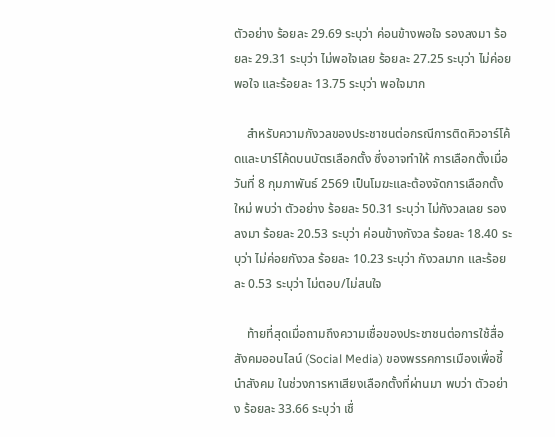ตัวอย่าง ร้อยละ 29.69 ระบุว่า ค่อนข้างพอใจ รองลงมา ร้อยละ 29.31 ระบุว่า ไม่พอใจเลย ร้อยละ 27.25 ระบุว่า ไม่ค่อยพอใจ และร้อยละ 13.75 ระบุว่า พอใจมาก

    สำหรับความกังวลของประชาชนต่อกรณีการติดคิวอาร์โค้ดและบาร์โค้ดบนบัตรเลือกตั้ง ซึ่งอาจทำให้ การเลือกตั้งเมื่อวันที่ 8 กุมภาพันธ์ 2569 เป็นโมฆะและต้องจัดการเลือกตั้งใหม่ พบว่า ตัวอย่าง ร้อยละ 50.31 ระบุว่า ไม่กังวลเลย รองลงมา ร้อยละ 20.53 ระบุว่า ค่อนข้างกังวล ร้อยละ 18.40 ระบุว่า ไม่ค่อยกังวล ร้อยละ 10.23 ระบุว่า กังวลมาก และร้อยละ 0.53 ระบุว่า ไม่ตอบ/ไม่สนใจ

    ท้ายที่สุดเมื่อถามถึงความเชื่อของประชาชนต่อการใช้สื่อสังคมออนไลน์ (Social Media) ของพรรคการเมืองเพื่อชี้นำสังคม ในช่วงการหาเสียงเลือกตั้งที่ผ่านมา พบว่า ตัวอย่าง ร้อยละ 33.66 ระบุว่า เชื่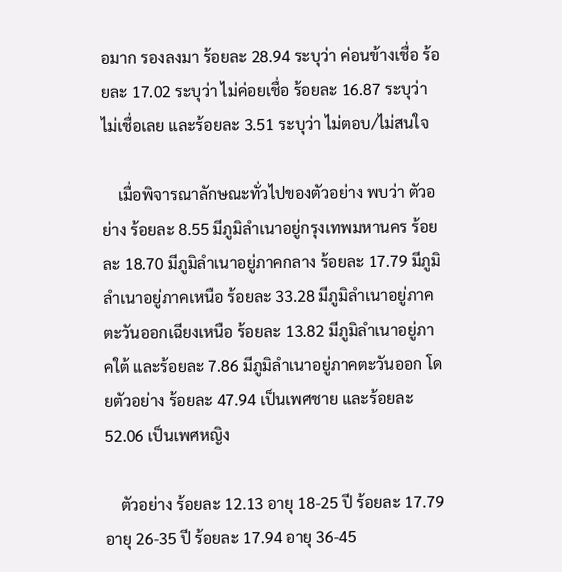อมาก รองลงมา ร้อยละ 28.94 ระบุว่า ค่อนข้างเชื่อ ร้อยละ 17.02 ระบุว่า ไม่ค่อยเชื่อ ร้อยละ 16.87 ระบุว่า ไม่เชื่อเลย และร้อยละ 3.51 ระบุว่า ไม่ตอบ/ไม่สนใจ

    เมื่อพิจารณาลักษณะทั่วไปของตัวอย่าง พบว่า ตัวอย่าง ร้อยละ 8.55 มีภูมิลำเนาอยู่กรุงเทพมหานคร ร้อยละ 18.70 มีภูมิลำเนาอยู่ภาคกลาง ร้อยละ 17.79 มีภูมิลำเนาอยู่ภาคเหนือ ร้อยละ 33.28 มีภูมิลำเนาอยู่ภาคตะวันออกเฉียงเหนือ ร้อยละ 13.82 มีภูมิลำเนาอยู่ภาคใต้ และร้อยละ 7.86 มีภูมิลำเนาอยู่ภาคตะวันออก โดยตัวอย่าง ร้อยละ 47.94 เป็นเพศชาย และร้อยละ 52.06 เป็นเพศหญิง

    ตัวอย่าง ร้อยละ 12.13 อายุ 18-25 ปี ร้อยละ 17.79 อายุ 26-35 ปี ร้อยละ 17.94 อายุ 36-45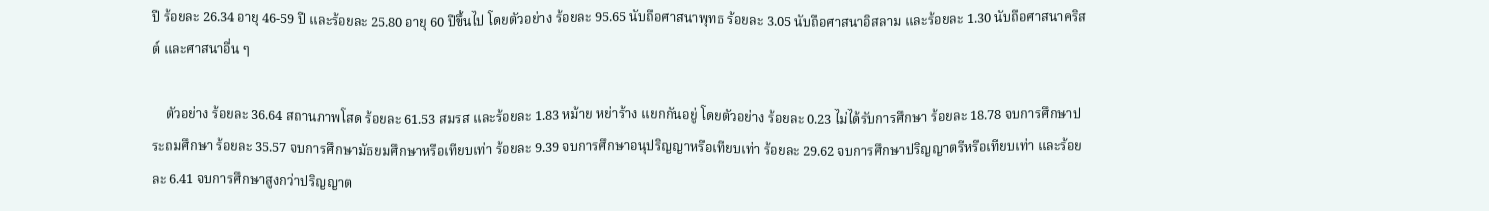ปี ร้อยละ 26.34 อายุ 46-59 ปี และร้อยละ 25.80 อายุ 60 ปีขึ้นไป โดยตัวอย่าง ร้อยละ 95.65 นับถือศาสนาพุทธ ร้อยละ 3.05 นับถือศาสนาอิสลาม และร้อยละ 1.30 นับถือศาสนาคริสต์ และศาสนาอื่น ๆ

    ตัวอย่าง ร้อยละ 36.64 สถานภาพโสด ร้อยละ 61.53 สมรส และร้อยละ 1.83 หม้าย หย่าร้าง แยกกันอยู่ โดยตัวอย่าง ร้อยละ 0.23 ไม่ได้รับการศึกษา ร้อยละ 18.78 จบการศึกษาประถมศึกษา ร้อยละ 35.57 จบการศึกษามัธยมศึกษาหรือเทียบเท่า ร้อยละ 9.39 จบการศึกษาอนุปริญญาหรือเทียบเท่า ร้อยละ 29.62 จบการศึกษาปริญญาตรีหรือเทียบเท่า และร้อยละ 6.41 จบการศึกษาสูงกว่าปริญญาต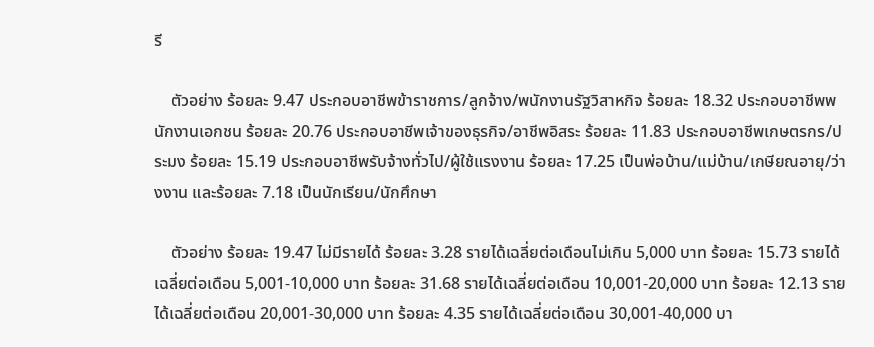รี

    ตัวอย่าง ร้อยละ 9.47 ประกอบอาชีพข้าราชการ/ลูกจ้าง/พนักงานรัฐวิสาหกิจ ร้อยละ 18.32 ประกอบอาชีพพนักงานเอกชน ร้อยละ 20.76 ประกอบอาชีพเจ้าของธุรกิจ/อาชีพอิสระ ร้อยละ 11.83 ประกอบอาชีพเกษตรกร/ประมง ร้อยละ 15.19 ประกอบอาชีพรับจ้างทั่วไป/ผู้ใช้แรงงาน ร้อยละ 17.25 เป็นพ่อบ้าน/แม่บ้าน/เกษียณอายุ/ว่างงาน และร้อยละ 7.18 เป็นนักเรียน/นักศึกษา

    ตัวอย่าง ร้อยละ 19.47 ไม่มีรายได้ ร้อยละ 3.28 รายได้เฉลี่ยต่อเดือนไม่เกิน 5,000 บาท ร้อยละ 15.73 รายได้เฉลี่ยต่อเดือน 5,001-10,000 บาท ร้อยละ 31.68 รายได้เฉลี่ยต่อเดือน 10,001-20,000 บาท ร้อยละ 12.13 รายได้เฉลี่ยต่อเดือน 20,001-30,000 บาท ร้อยละ 4.35 รายได้เฉลี่ยต่อเดือน 30,001-40,000 บา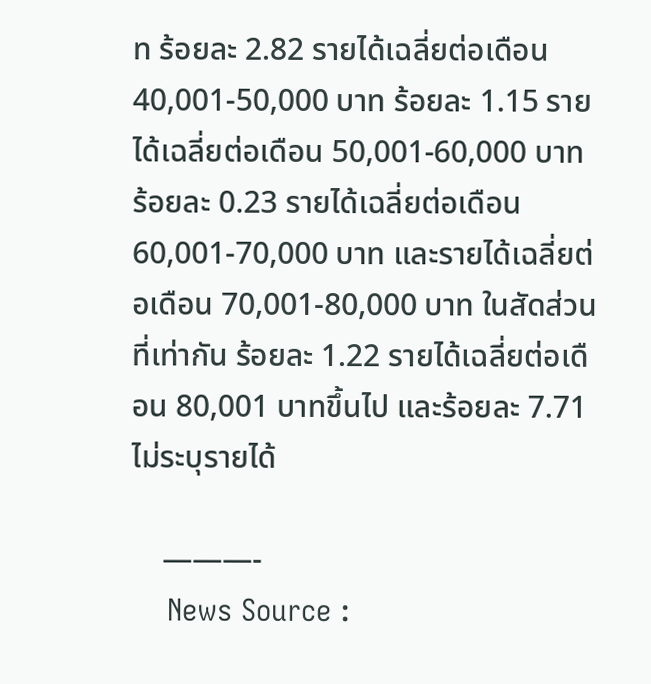ท ร้อยละ 2.82 รายได้เฉลี่ยต่อเดือน 40,001-50,000 บาท ร้อยละ 1.15 รายได้เฉลี่ยต่อเดือน 50,001-60,000 บาท ร้อยละ 0.23 รายได้เฉลี่ยต่อเดือน 60,001-70,000 บาท และรายได้เฉลี่ยต่อเดือน 70,001-80,000 บาท ในสัดส่วนที่เท่ากัน ร้อยละ 1.22 รายได้เฉลี่ยต่อเดือน 80,001 บาทขึ้นไป และร้อยละ 7.71 ไม่ระบุรายได้

    ———-
    News Source :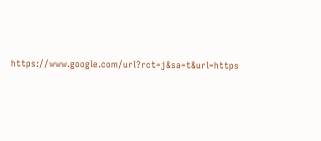https://www.google.com/url?rct=j&sa=t&url=https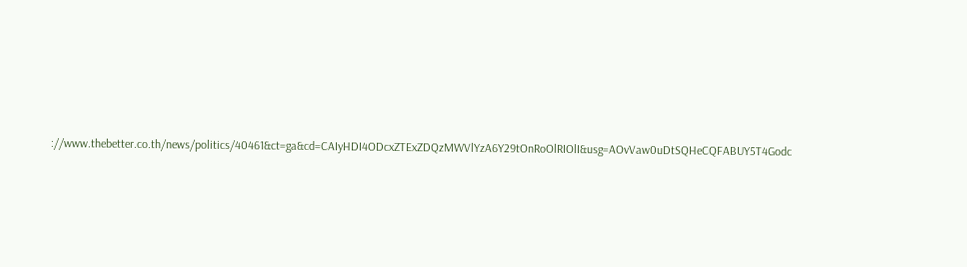://www.thebetter.co.th/news/politics/40461&ct=ga&cd=CAIyHDI4ODcxZTExZDQzMWVlYzA6Y29tOnRoOlRIOlI&usg=AOvVaw0uDtSQHeCQFABUY5T4Godc